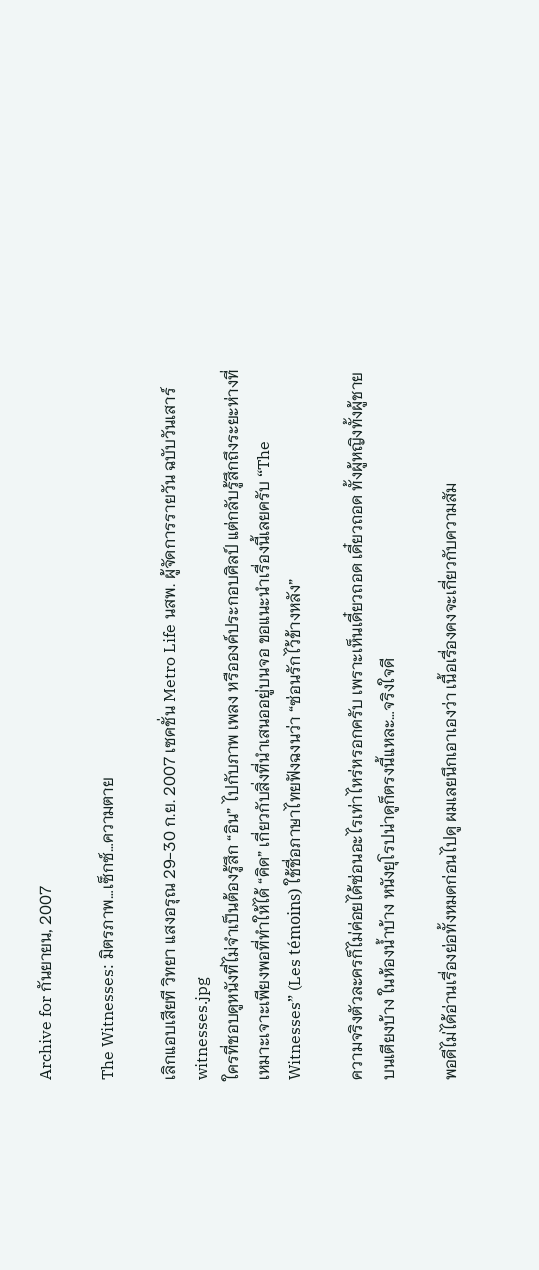Archive for กันยายน, 2007

The Witnesses: มิตรภาพ…เซ็กซ์…ความตาย

เลิกแอบเสียที วิทยา แสงอรุณ 29-30 ก.ย. 2007 เซคชั่น Metro Life นสพ. ผู้จัดการรายวัน ฉบับวันเสาร์
witnesses.jpg
ใครที่ชอบดูหนังที่ไม่จำเป็นต้องรู้สึก “อิน” ไปกับภาพ เพลง หรือองค์ประกอบศิลป์ แต่กลับรู้สึกถึงระยะห่างที่เหมาะเจาะเพียงพอที่ทำให้ได้ “คิด” เกี่ยวกับสิ่งที่นำเสนออยู่บนจอ ขอแนะนำเรื่องนี้เลยครับ “The Witnesses” (Les témoins) ใช้ชื่อภาษาไทยฟังฉงนว่า “ซ่อนรักไว้ข้างหลัง”

ความจริงตัวละครก็ไม่ค่อยได้ซ่อนอะไรเท่าไหร่หรอกครับ เพราะเห็นเดี๋ยวถอด เดี๋ยวถอด ทั้งผู้หญิงทั้งผู้ชาย บนเตียงบ้าง ในห้องน้ำบ้าง หนังยุโรปน่าดูก็ตรงนี้แหละ…จริงใจดี

พอดีไม่ได้อ่านเรื่องย่อทั้งหมดก่อนไปดู ผมเลยนึกเอาเองว่า เนื้อเรื่องคงจะเกี่ยวกับความสัม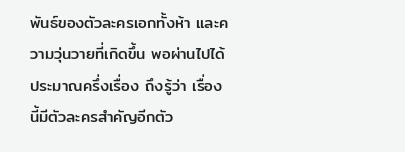พันธ์ของตัวละครเอกทั้งห้า และความวุ่นวายที่เกิดขึ้น พอผ่านไปได้ประมาณครึ่งเรื่อง ถึงรู้ว่า เรื่องนี้มีตัวละครสำคัญอีกตัว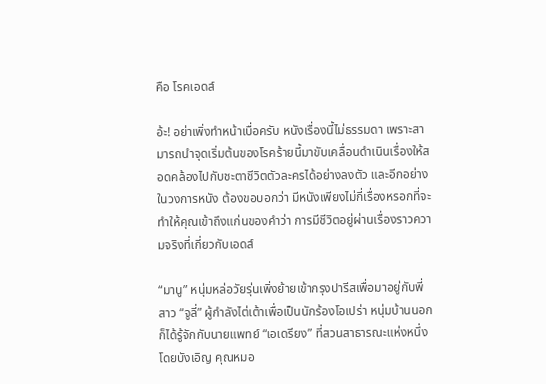คือ โรคเอดส์

อ้ะ! อย่าเพิ่งทำหน้าเบื่อครับ หนังเรื่องนี้ไม่ธรรมดา เพราะสามารถนำจุดเริ่มต้นของโรคร้ายนี้มาขับเคลื่อนดำเนินเรื่องให้สอดคล้องไปกับชะตาชีวิตตัวละครได้อย่างลงตัว และอีกอย่าง ในวงการหนัง ต้องขอบอกว่า มีหนังเพียงไม่กี่เรื่องหรอกที่จะทำให้คุณเข้าถึงแก่นของคำว่า การมีชีวิตอยู่ผ่านเรื่องราวความจริงที่เกี่ยวกับเอดส์

“มานู” หนุ่มหล่อวัยรุ่นเพิ่งย้ายเข้ากรุงปารีสเพื่อมาอยู่กับพี่สาว “จูลี่” ผู้กำลังไต่เต้าเพื่อเป็นนักร้องโอเปร่า หนุ่มบ้านนอกก็ได้รู้จักกับนายแพทย์ “เอเดรียง” ที่สวนสาธารณะแห่งหนึ่งโดยบังเอิญ คุณหมอ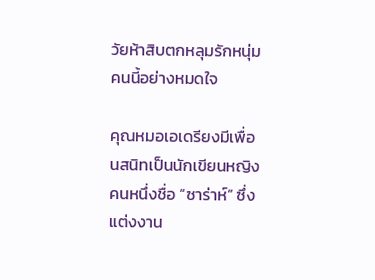วัยห้าสิบตกหลุมรักหนุ่มคนนี้อย่างหมดใจ

คุณหมอเอเดรียงมีเพื่อนสนิทเป็นนักเขียนหญิงคนหนึ่งชื่อ “ซาร่าห์” ซึ่งแต่งงาน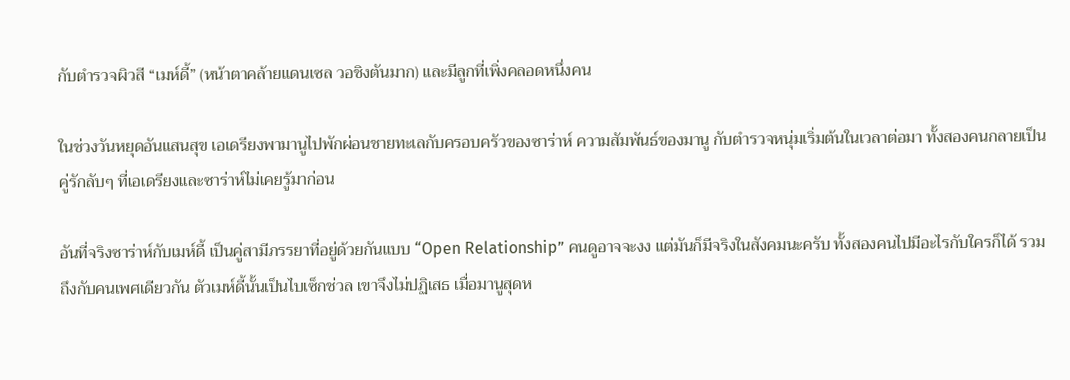กับตำรวจผิวสี “เมห์ดี้” (หน้าตาคล้ายแดนเซล วอชิงตันมาก) และมีลูกที่เพิ่งคลอดหนึ่งคน

ในช่วงวันหยุดอันแสนสุข เอเดรียงพามานูไปพักผ่อนชายทะเลกับครอบครัวของซาร่าห์ ความสัมพันธ์ของมานู กับตำรวจหนุ่มเริ่มต้นในเวลาต่อมา ทั้งสองคนกลายเป็นคู่รักลับๆ ที่เอเดรียงและซาร่าห์ไม่เคยรู้มาก่อน

อันที่จริงซาร่าห์กับเมห์ดี้ เป็นคู่สามีภรรยาที่อยู่ด้วยกันแบบ “Open Relationship” คนดูอาจจะงง แต่มันก็มีจริงในสังคมนะครับ ทั้งสองคนไปมีอะไรกับใครก็ได้ รวมถึงกับคนเพศเดียวกัน ตัวเมห์ดี้นั้นเป็นไบเซ็กช่วล เขาจึงไม่ปฏิเสธ เมื่อมานูสุดห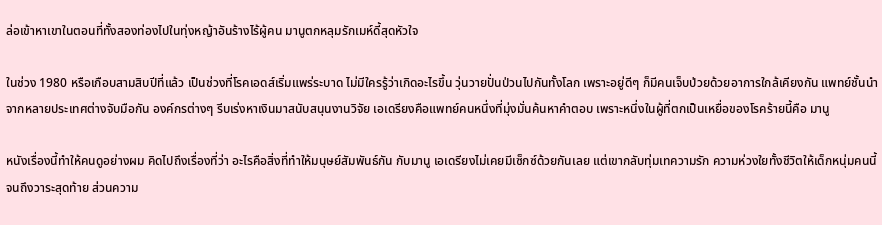ล่อเข้าหาเขาในตอนที่ทั้งสองท่องไปในทุ่งหญ้าอันร้างไร้ผู้คน มานูตกหลุมรักเมห์ดี้สุดหัวใจ

ในช่วง 1980 หรือเกือบสามสิบปีที่แล้ว เป็นช่วงที่โรคเอดส์เริ่มแพร่ระบาด ไม่มีใครรู้ว่าเกิดอะไรขึ้น วุ่นวายปั่นป่วนไปกันทั้งโลก เพราะอยู่ดีๆ ก็มีคนเจ็บป่วยด้วยอาการใกล้เคียงกัน แพทย์ชั้นนำจากหลายประเทศต่างจับมือกัน องค์กรต่างๆ รีบเร่งหาเงินมาสนับสนุนงานวิจัย เอเดรียงคือแพทย์คนหนึ่งที่มุ่งมั่นค้นหาคำตอบ เพราะหนึ่งในผู้ที่ตกเป็นเหยื่อของโรคร้ายนี้คือ มานู

หนังเรื่องนี้ทำให้คนดูอย่างผม คิดไปถึงเรื่องที่ว่า อะไรคือสิ่งที่ทำให้มนุษย์สัมพันธ์กัน กับมานู เอเดรียงไม่เคยมีเซ็กซ์ด้วยกันเลย แต่เขากลับทุ่มเทความรัก ความห่วงใยทั้งชีวิตให้เด็กหนุ่มคนนี้จนถึงวาระสุดท้าย ส่วนความ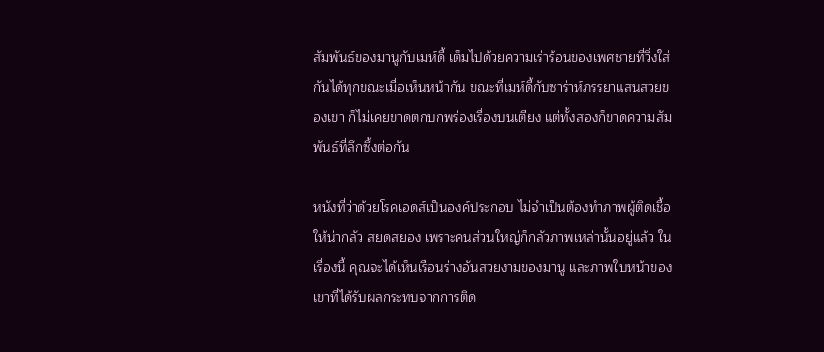สัมพันธ์ของมานูกับเมห์ดี้ เต็มไปด้วยความเร่าร้อนของเพศชายที่วิ่งใส่กันได้ทุกขณะเมื่อเห็นหน้ากัน ขณะที่เมห์ดี้กับซาร่าห์ภรรยาแสนสวยของเขา ก็ไม่เคยขาดตกบกพร่องเรื่องบนเตียง แต่ทั้งสองก็ขาดความสัมพันธ์ที่ลึกซึ้งต่อกัน

หนังที่ว่าด้วยโรคเอดส์เป็นองค์ประกอบ ไม่จำเป็นต้องทำภาพผู้ติดเชื้อให้น่ากลัว สยดสยอง เพราะคนส่วนใหญ่ก็กลัวภาพเหล่านั้นอยู่แล้ว ในเรื่องนี้ คุณจะได้เห็นเรือนร่างอันสวยงามของมานู และภาพใบหน้าของเขาที่ได้รับผลกระทบจากการติด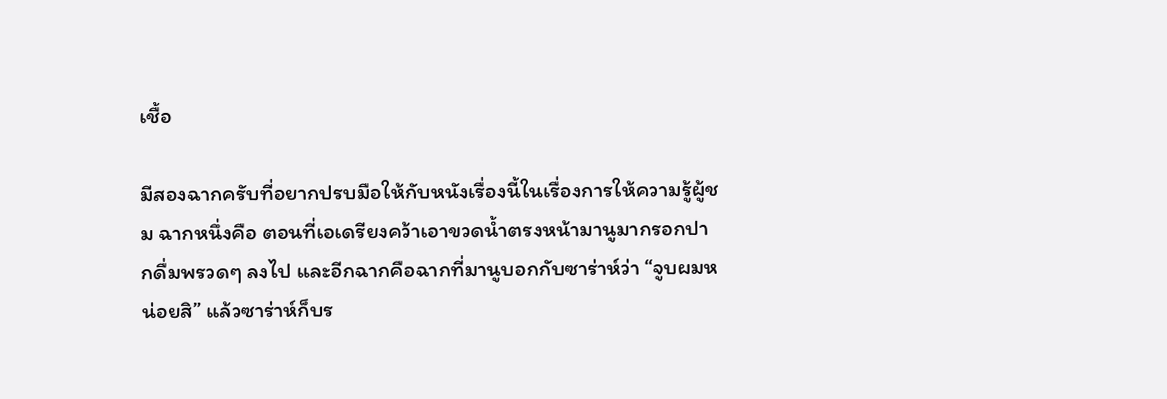เชื้อ

มีสองฉากครับที่อยากปรบมือให้กับหนังเรื่องนี้ในเรื่องการให้ความรู้ผู้ชม ฉากหนึ่งคือ ตอนที่เอเดรียงคว้าเอาขวดน้ำตรงหน้ามานูมากรอกปากดื่มพรวดๆ ลงไป และอีกฉากคือฉากที่มานูบอกกับซาร่าห์ว่า “จูบผมหน่อยสิ” แล้วซาร่าห์ก็บร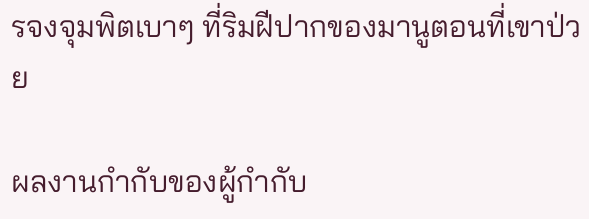รจงจุมพิตเบาๆ ที่ริมฝีปากของมานูตอนที่เขาป่วย

ผลงานกำกับของผู้กำกับ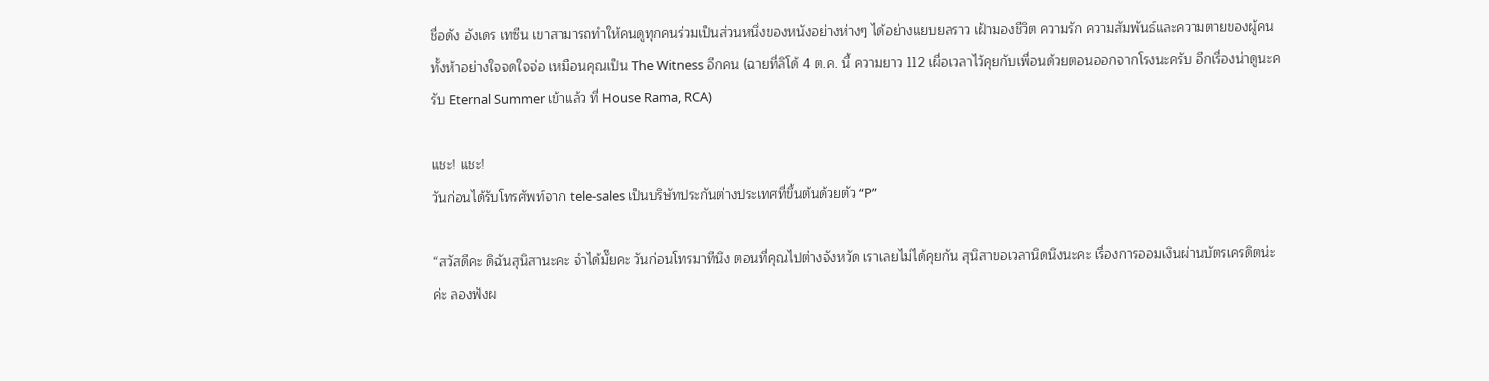ชื่อดัง อังเดร เทซีน เขาสามารถทำให้คนดูทุกคนร่วมเป็นส่วนหนึ่งของหนังอย่างห่างๆ ได้อย่างแยบยลราว เฝ้ามองชีวิต ความรัก ความสัมพันธ์และความตายของผู้คนทั้งห้าอย่างใจจดใจจ่อ เหมือนคุณเป็น The Witness อีกคน (ฉายที่ลิโด้ 4 ต.ค. นี้ ความยาว 112 เผื่อเวลาไว้คุยกับเพื่อนด้วยตอนออกจากโรงนะครับ อีกเรื่องน่าดูนะครับ Eternal Summer เข้าแล้ว ที่ House Rama, RCA)

แชะ! แชะ!
วันก่อนได้รับโทรศัพท์จาก tele-sales เป็นบริษัทประกันต่างประเทศที่ขึ้นต้นด้วยตัว “P”

“สวัสดีคะ ดิฉันสุนิสานะคะ จำได้มั๊ยคะ วันก่อนโทรมาทีนึง ตอนที่คุณไปต่างจังหวัด เราเลยไม่ได้คุยกัน สุนิสาขอเวลานิดนึงนะคะ เรื่องการออมเงินผ่านบัตรเครดิตน่ะค่ะ ลองฟังผ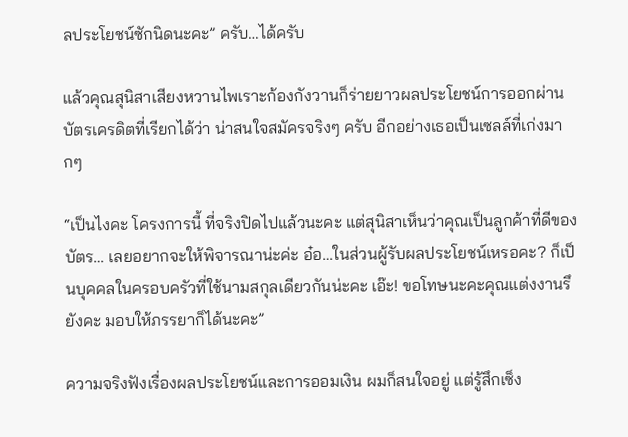ลประโยชน์ซักนิดนะคะ” ครับ…ได้ครับ

แล้วคุณสุนิสาเสียงหวานไพเราะก้องกังวานก็ร่ายยาวผลประโยชน์การออกผ่านบัตรเครดิตที่เรียกได้ว่า น่าสนใจสมัครจริงๆ ครับ อีกอย่างเธอเป็นเซลล์ที่เก่งมากๆ

“เป็นไงคะ โครงการนี้ ที่จริงปิดไปแล้วนะคะ แต่สุนิสาเห็นว่าคุณเป็นลูกค้าที่ดีของบัตร… เลยอยากจะให้พิจารณาน่ะค่ะ อ๋อ…ในส่วนผู้รับผลประโยชน์เหรอคะ? ก็เป็นบุคคลในครอบครัวที่ใช้นามสกุลเดียวกันน่ะคะ เอ๊ะ! ขอโทษนะคะคุณแต่งงานรึยังคะ มอบให้ภรรยาก็ได้นะคะ”

ความจริงฟังเรื่องผลประโยชน์และการออมเงิน ผมก็สนใจอยู่ แต่รู้สึกเซ็ง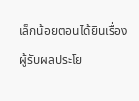เล็กน้อยตอนได้ยินเรื่องผู้รับผลประโย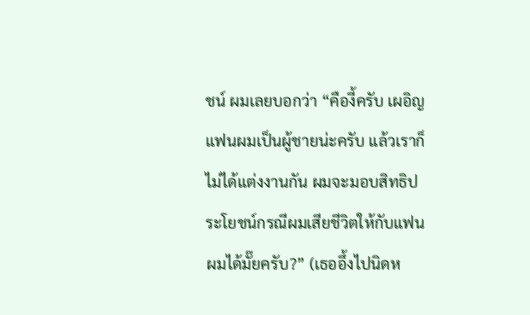ชน์ ผมเลยบอกว่า “คืองี้ครับ เผอิญแฟนผมเป็นผู้ชายน่ะครับ แล้วเราก็ไม่ได้แต่งงานกัน ผมจะมอบสิทธิประโยชน์กรณีผมเสียชีวิตให้กับแฟนผมได้มั๊ยครับ?” (เธออึ้งไปนิดห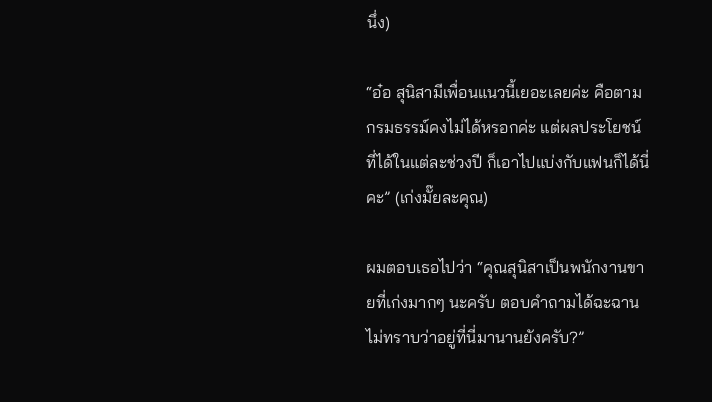นึ่ง)

“อ๋อ สุนิสามีเพื่อนแนวนี้เยอะเลยค่ะ คือตามกรมธรรม์คงไม่ได้หรอกค่ะ แต่ผลประโยชน์ที่ได้ในแต่ละช่วงปี ก็เอาไปแบ่งกับแฟนก็ได้นี่คะ” (เก่งมั๊ยละคุณ)

ผมตอบเธอไปว่า “คุณสุนิสาเป็นพนักงานขายที่เก่งมากๆ นะครับ ตอบคำถามได้ฉะฉาน ไม่ทราบว่าอยู่ที่นี่มานานยังครับ?”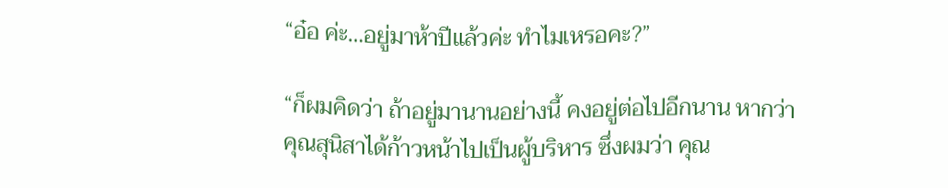“อ๋อ ค่ะ…อยู่มาห้าปีแล้วค่ะ ทำไมเหรอคะ?”

“ก็ผมคิดว่า ถ้าอยู่มานานอย่างนี้ คงอยู่ต่อไปอีกนาน หากว่า คุณสุนิสาได้ก้าวหน้าไปเป็นผู้บริหาร ซึ่งผมว่า คุณ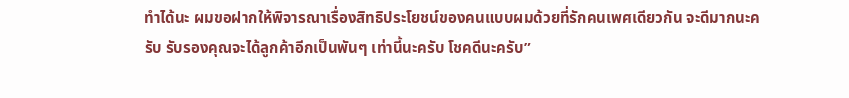ทำได้นะ ผมขอฝากให้พิจารณาเรื่องสิทธิประโยชน์ของคนแบบผมด้วยที่รักคนเพศเดียวกัน จะดีมากนะครับ รับรองคุณจะได้ลูกค้าอีกเป็นพันๆ เท่านี้นะครับ โชคดีนะครับ”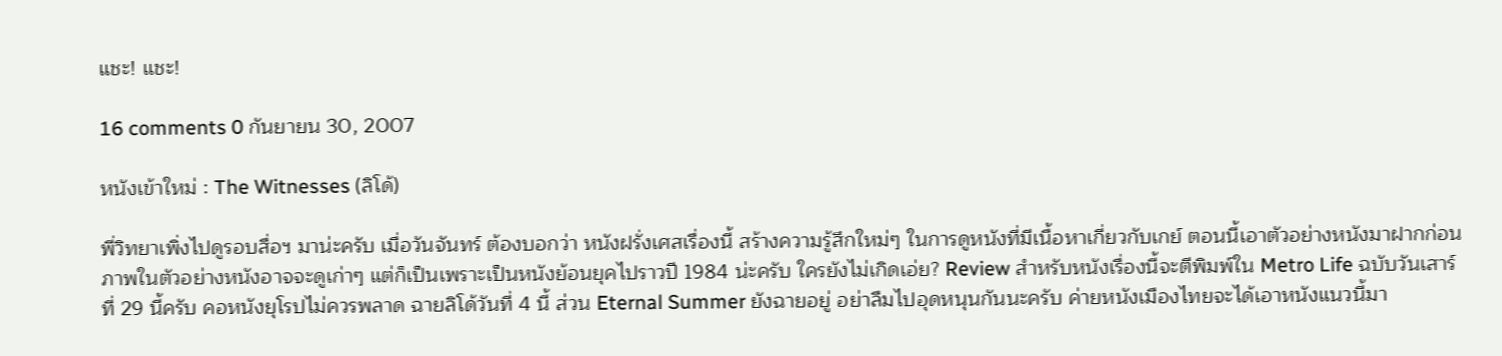แชะ! แชะ!

16 comments 0 กันยายน 30, 2007

หนังเข้าใหม่ : The Witnesses (ลิโด้)

พี่วิทยาเพิ่งไปดูรอบสื่อฯ มาน่ะครับ เมื่อวันจันทร์ ต้องบอกว่า หนังฝรั่งเศสเรื่องนี้ สร้างความรู้สึกใหม่ๆ ในการดูหนังที่มีเนื้อหาเกี่ยวกับเกย์ ตอนนี้เอาตัวอย่างหนังมาฝากก่อน ภาพในตัวอย่างหนังอาจจะดูเก่าๆ แต่ก็เป็นเพราะเป็นหนังย้อนยุคไปราวปี 1984 น่ะครับ ใครยังไม่เกิดเอ่ย? Review สำหรับหนังเรื่องนี้จะตีพิมพ์ใน Metro Life ฉบับวันเสาร์ที่ 29 นี้ครับ คอหนังยุโรปไม่ควรพลาด ฉายลิโด้วันที่ 4 นี้ ส่วน Eternal Summer ยังฉายอยู่ อย่าลืมไปอุดหนุนกันนะครับ ค่ายหนังเมืองไทยจะได้เอาหนังแนวนี้มา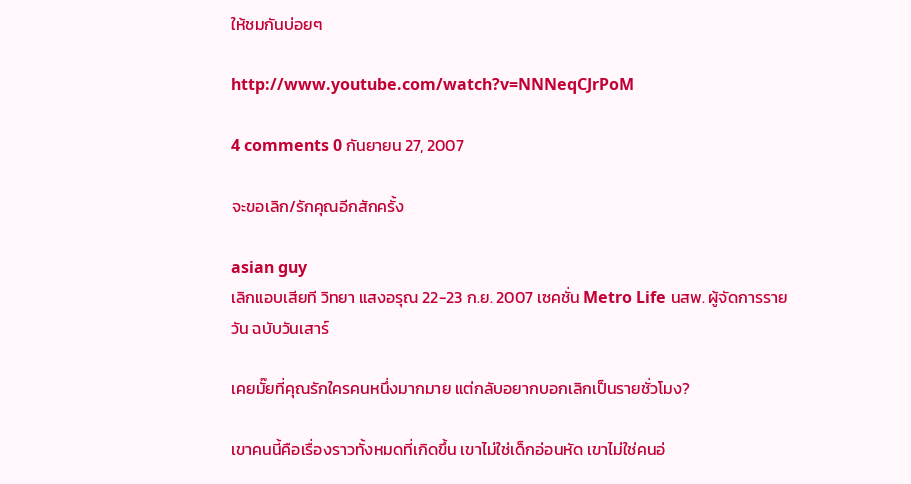ให้ชมกันบ่อยๆ

http://www.youtube.com/watch?v=NNNeqCJrPoM

4 comments 0 กันยายน 27, 2007

จะขอเลิก/รักคุณอีกสักครั้ง

asian guy
เลิกแอบเสียที วิทยา แสงอรุณ 22-23 ก.ย. 2007 เซคชั่น Metro Life นสพ. ผู้จัดการรายวัน ฉบับวันเสาร์

เคยมั๊ยที่คุณรักใครคนหนึ่งมากมาย แต่กลับอยากบอกเลิกเป็นรายชั่วโมง?

เขาคนนี้คือเรื่องราวทั้งหมดที่เกิดขึ้น เขาไม่ใช่เด็กอ่อนหัด เขาไม่ใช่คนอ่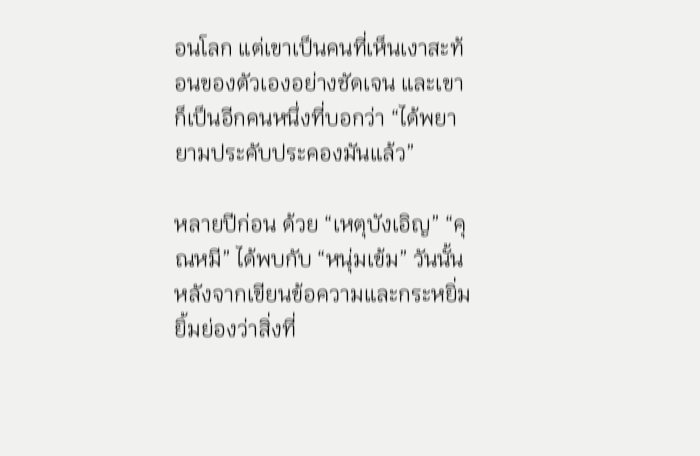อนโลก แต่เขาเป็นคนที่เห็นเงาสะท้อนของตัวเองอย่างชัดเจน และเขาก็เป็นอีกคนหนึ่งที่บอกว่า “ได้พยายามประคับประคองมันแล้ว”

หลายปีก่อน ด้วย “เหตุบังเอิญ” “คุณหมี” ได้พบกับ “หนุ่มเข้ม” วันนั้นหลังจากเขียนข้อความและกระหยิ่มยิ้มย่องว่าสิ่งที่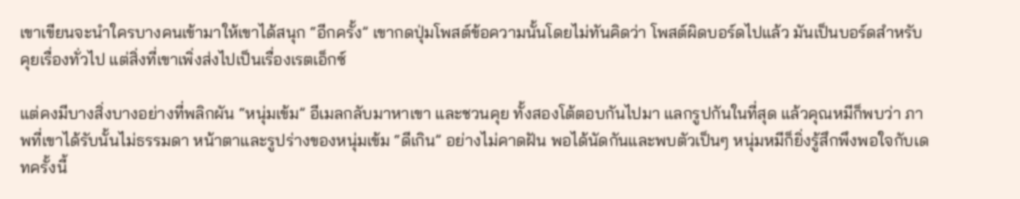เขาเขียนจะนำใครบางคนเข้ามาให้เขาได้สนุก “อีกครั้ง” เขากดปุ่มโพสต์ข้อความนั้นโดยไม่ทันคิดว่า โพสต์ผิดบอร์ดไปแล้ว มันเป็นบอร์ดสำหรับคุยเรื่องทั่วไป แต่สิ่งที่เขาเพิ่งส่งไปเป็นเรื่องเรตเอ็กซ์

แต่คงมีบางสิ่งบางอย่างที่พลิกผัน “หนุ่มเข้ม” อีเมลกลับมาหาเขา และชวนคุย ทั้งสองโต้ตอบกันไปมา แลกรูปกันในที่สุด แล้วคุณหมีก็พบว่า ภาพที่เขาได้รับนั้นไม่ธรรมดา หน้าตาและรูปร่างของหนุ่มเข้ม “ดีเกิน” อย่างไม่คาดฝัน พอได้นัดกันและพบตัวเป็นๆ หนุ่มหมีก็ยิ่งรู้สึกพึงพอใจกับเดทครั้งนี้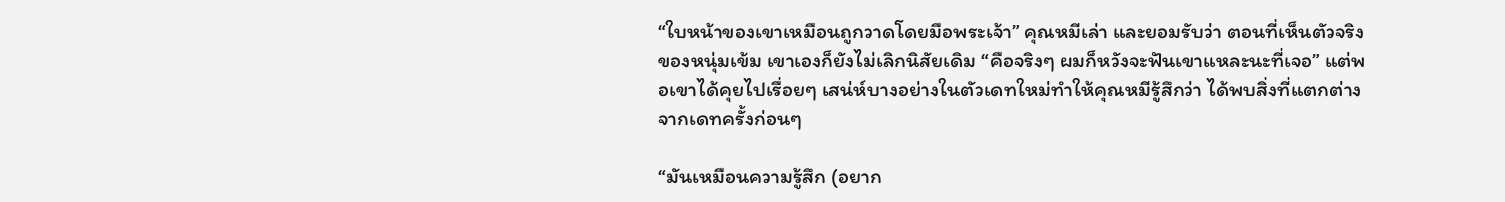“ใบหน้าของเขาเหมือนถูกวาดโดยมือพระเจ้า” คุณหมีเล่า และยอมรับว่า ตอนที่เห็นตัวจริงของหนุ่มเข้ม เขาเองก็ยังไม่เลิกนิสัยเดิม “คือจริงๆ ผมก็หวังจะฟันเขาแหละนะที่เจอ” แต่พอเขาได้คุยไปเรื่อยๆ เสน่ห์บางอย่างในตัวเดทใหม่ทำให้คุณหมีรู้สึกว่า ได้พบสิ่งที่แตกต่างจากเดทครั้งก่อนๆ

“มันเหมือนความรู้สึก (อยาก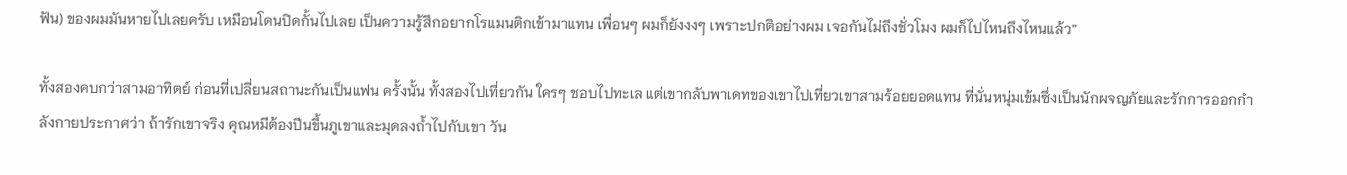ฟัน) ของผมมันหายไปเลยครับ เหมือนโดนปิดกั้นไปเลย เป็นความรู้สึกอยากโรแมนติกเข้ามาแทน เพื่อนๆ ผมก็ยังงงๆ เพราะปกติอย่างผม เจอกันไม่ถึงชั่วโมง ผมก็ไปไหนถึงไหนแล้ว”

ทั้งสองคบกว่าสามอาทิตย์ ก่อนที่เปลี่ยนสถานะกันเป็นแฟน ครั้งนั้น ทั้งสองไปเที่ยวกัน ใครๆ ชอบไปทะเล แต่เขากลับพาเดทของเขาไปเที่ยวเขาสามร้อยยอดแทน ที่นั่นหนุ่มเข้มซึ่งเป็นนักผจญภัยและรักการออกกำลังกายประกาศว่า ถ้ารักเขาจริง คุณหมีต้องปีนขึ้นภูเขาและมุดลงถ้ำไปกับเขา วัน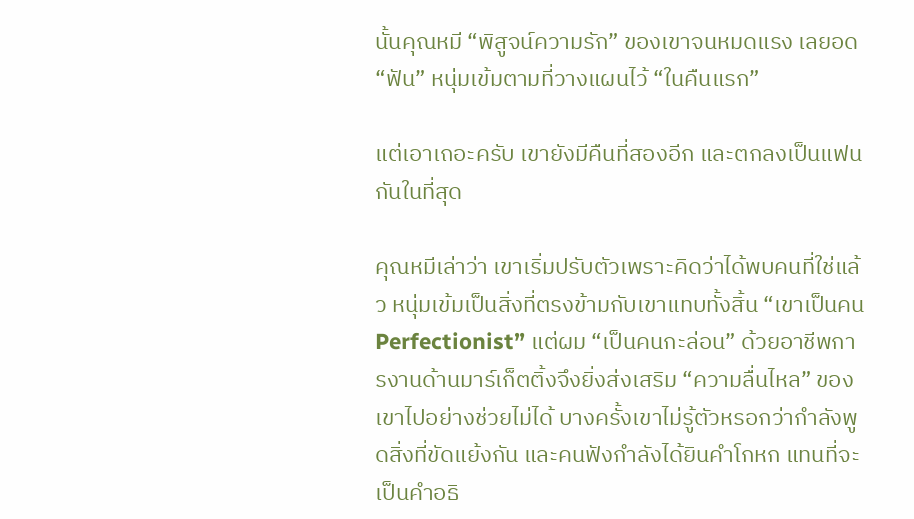นั้นคุณหมี “พิสูจน์ความรัก” ของเขาจนหมดแรง เลยอด “ฟัน” หนุ่มเข้มตามที่วางแผนไว้ “ในคืนแรก”

แต่เอาเถอะครับ เขายังมีคืนที่สองอีก และตกลงเป็นแฟนกันในที่สุด

คุณหมีเล่าว่า เขาเริ่มปรับตัวเพราะคิดว่าได้พบคนที่ใช่แล้ว หนุ่มเข้มเป็นสิ่งที่ตรงข้ามกับเขาแทบทั้งสิ้น “เขาเป็นคน Perfectionist” แต่ผม “เป็นคนกะล่อน” ด้วยอาชีพการงานด้านมาร์เก็ตติ้งจึงยิ่งส่งเสริม “ความลื่นไหล” ของเขาไปอย่างช่วยไม่ได้ บางครั้งเขาไม่รู้ตัวหรอกว่ากำลังพูดสิ่งที่ขัดแย้งกัน และคนฟังกำลังได้ยินคำโกหก แทนที่จะเป็นคำอธิ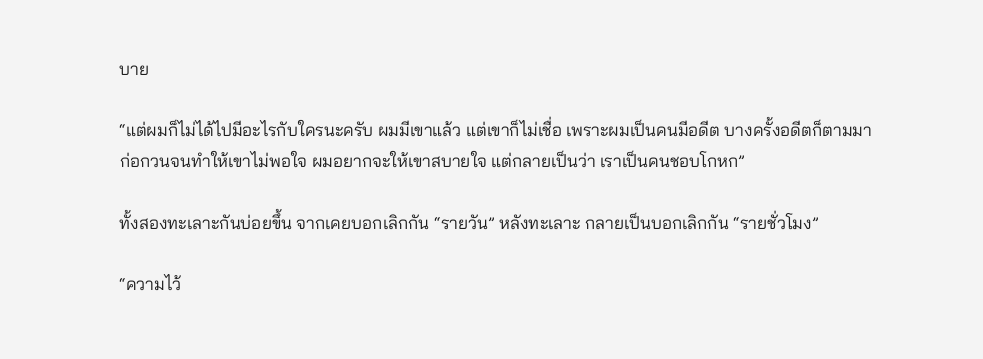บาย

“แต่ผมก็ไม่ได้ไปมีอะไรกับใครนะครับ ผมมีเขาแล้ว แต่เขาก็ไม่เชื่อ เพราะผมเป็นคนมีอดีต บางครั้งอดีตก็ตามมาก่อกวนจนทำให้เขาไม่พอใจ ผมอยากจะให้เขาสบายใจ แต่กลายเป็นว่า เราเป็นคนชอบโกหก”

ทั้งสองทะเลาะกันบ่อยขึ้น จากเคยบอกเลิกกัน “รายวัน” หลังทะเลาะ กลายเป็นบอกเลิกกัน “รายชั่วโมง”

“ความไว้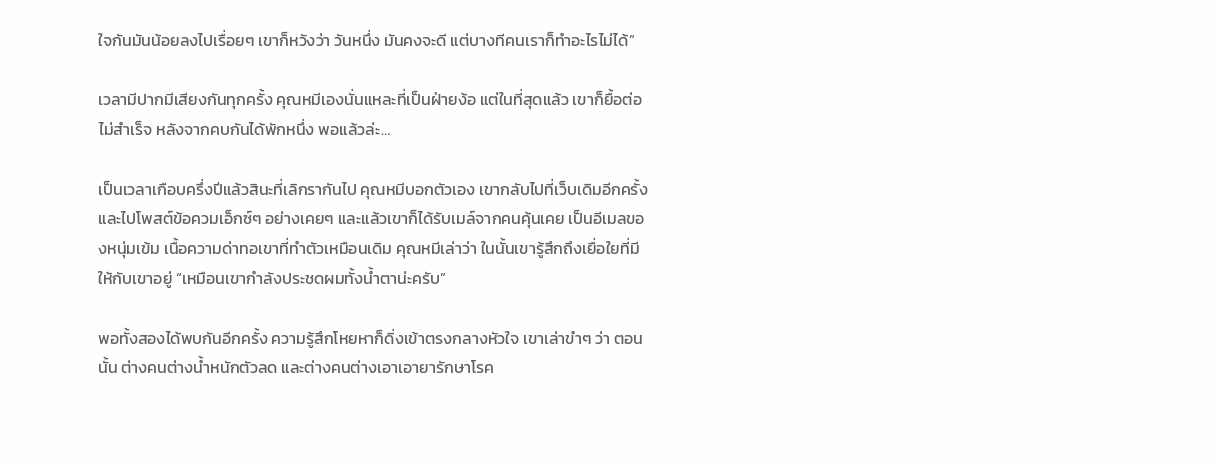ใจกันมันน้อยลงไปเรื่อยๆ เขาก็หวังว่า วันหนึ่ง มันคงจะดี แต่บางทีคนเราก็ทำอะไรไม่ได้”

เวลามีปากมีเสียงกันทุกครั้ง คุณหมีเองนั่นแหละที่เป็นฝ่ายง้อ แต่ในที่สุดแล้ว เขาก็ยื้อต่อไม่สำเร็จ หลังจากคบกันได้พักหนึ่ง พอแล้วล่ะ…

เป็นเวลาเกือบครึ่งปีแล้วสินะที่เลิกรากันไป คุณหมีบอกตัวเอง เขากลับไปที่เว็บเดิมอีกครั้ง และไปโพสต์ข้อควมเอ็กซ์ๆ อย่างเคยๆ และแล้วเขาก็ได้รับเมล์จากคนคุ้นเคย เป็นอีเมลของหนุ่มเข้ม เนื้อความด่าทอเขาที่ทำตัวเหมือนเดิม คุณหมีเล่าว่า ในนั้นเขารู้สึกถึงเยื่อใยที่มีให้กับเขาอยู่ “เหมือนเขากำลังประชดผมทั้งน้ำตาน่ะครับ”

พอทั้งสองได้พบกันอีกครั้ง ความรู้สึกโหยหาก็ดิ่งเข้าตรงกลางหัวใจ เขาเล่าขำๆ ว่า ตอนนั้น ต่างคนต่างน้ำหนักตัวลด และต่างคนต่างเอาเอายารักษาโรค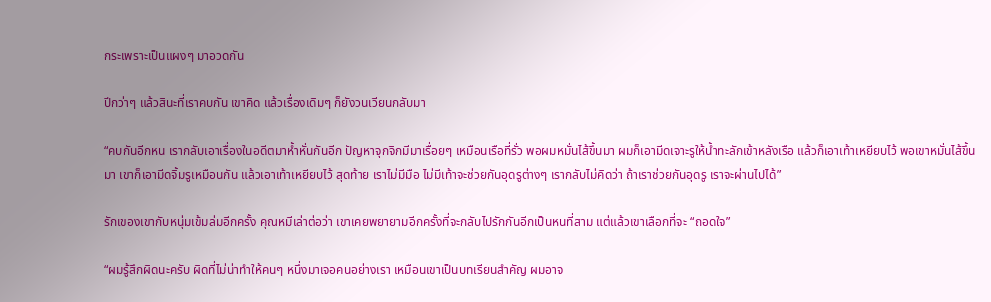กระเพราะเป็นแผงๆ มาอวดกัน

ปีกว่าๆ แล้วสินะที่เราคบกัน เขาคิด แล้วเรื่องเดิมๆ ก็ยังวนเวียนกลับมา

“คบกันอีกหน เรากลับเอาเรื่องในอดีตมาห้ำหั่นกันอีก ปัญหาจุกจิกมีมาเรื่อยๆ เหมือนเรือที่รั่ว พอผมหมั่นไส้ขึ้นมา ผมก็เอามีดเจาะรูให้น้ำทะลักเข้าหลังเรือ แล้วก็เอาเท้าเหยียบไว้ พอเขาหมั่นไส้ขึ้นมา เขาก็เอามีดจิ้มรูเหมือนกัน แล้วเอาเท้าเหยียบไว้ สุดท้าย เราไม่มีมือ ไม่มีเท้าจะช่วยกันอุดรูต่างๆ เรากลับไม่คิดว่า ถ้าเราช่วยกันอุดรู เราจะผ่านไปได้”

รักเของเขากับหนุ่มเข้มล่มอีกครั้ง คุณหมีเล่าต่อว่า เขาเคยพยายามอีกครั้งที่จะกลับไปรักกันอีกเป็นหนที่สาม แต่แล้วเขาเลือกที่จะ “ถอดใจ”

“ผมรู้สึกผิดนะครับ ผิดที่ไม่น่าทำให้คนๆ หนึ่งมาเจอคนอย่างเรา เหมือนเขาเป็นบทเรียนสำคัญ ผมอาจ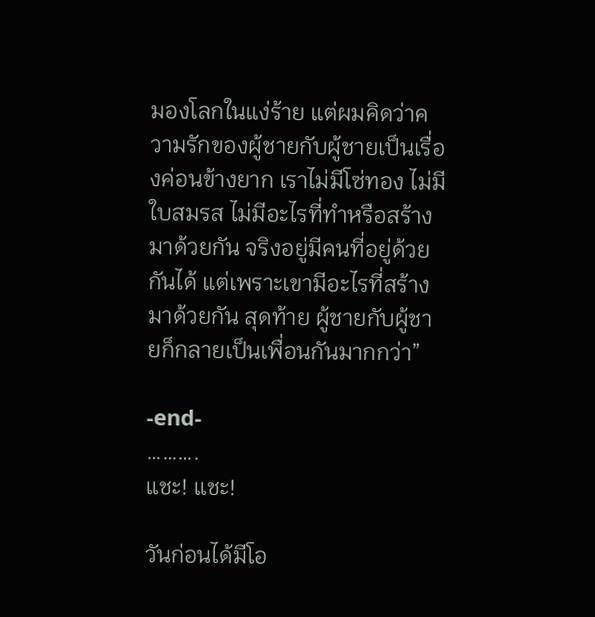มองโลกในแง่ร้าย แต่ผมคิดว่าความรักของผู้ชายกับผู้ชายเป็นเรื่องค่อนข้างยาก เราไม่มีโซ่ทอง ไม่มีใบสมรส ไม่มีอะไรที่ทำหรือสร้างมาด้วยกัน จริงอยู่มีคนที่อยู่ด้วยกันได้ แต่เพราะเขามีอะไรที่สร้างมาด้วยกัน สุดท้าย ผู้ชายกับผู้ชายก็กลายเป็นเพื่อนกันมากกว่า”

-end-
……….
แชะ! แชะ!

วันก่อนได้มีโอ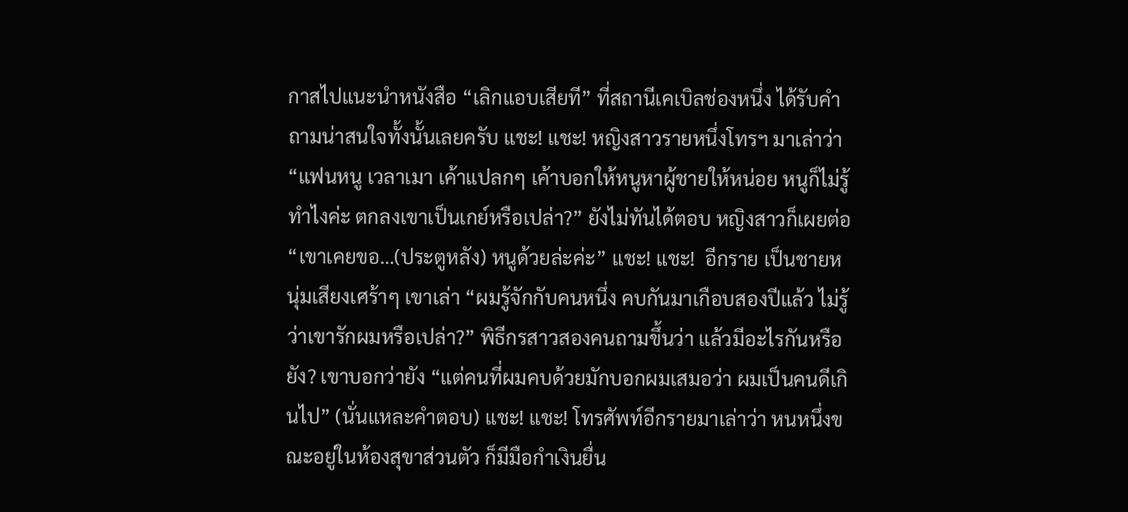กาสไปแนะนำหนังสือ “เลิกแอบเสียที” ที่สถานีเคเบิลช่องหนึ่ง ได้รับคำถามน่าสนใจทั้งนั้นเลยครับ แชะ! แชะ! หญิงสาวรายหนึ่งโทรฯ มาเล่าว่า “แฟนหนู เวลาเมา เค้าแปลกๆ เค้าบอกให้หนูหาผู้ชายให้หน่อย หนูก็ไม่รู้ทำไงค่ะ ตกลงเขาเป็นเกย์หรือเปล่า?” ยังไม่ทันได้ตอบ หญิงสาวก็เผยต่อ “เขาเคยขอ…(ประตูหลัง) หนูด้วยล่ะค่ะ” แชะ! แชะ!  อีกราย เป็นชายหนุ่มเสียงเศร้าๆ เขาเล่า “ผมรู้จักกับคนหนึ่ง คบกันมาเกือบสองปีแล้ว ไม่รู้ว่าเขารักผมหรือเปล่า?” พิธีกรสาวสองคนถามขึ้นว่า แล้วมีอะไรกันหรือยัง? เขาบอกว่ายัง “แต่คนที่ผมคบด้วยมักบอกผมเสมอว่า ผมเป็นคนดีเกินไป” (นั่นแหละคำตอบ) แชะ! แชะ! โทรศัพท์อีกรายมาเล่าว่า หนหนึ่งขณะอยู่ในห้องสุขาส่วนตัว ก็มีมือกำเงินยื่น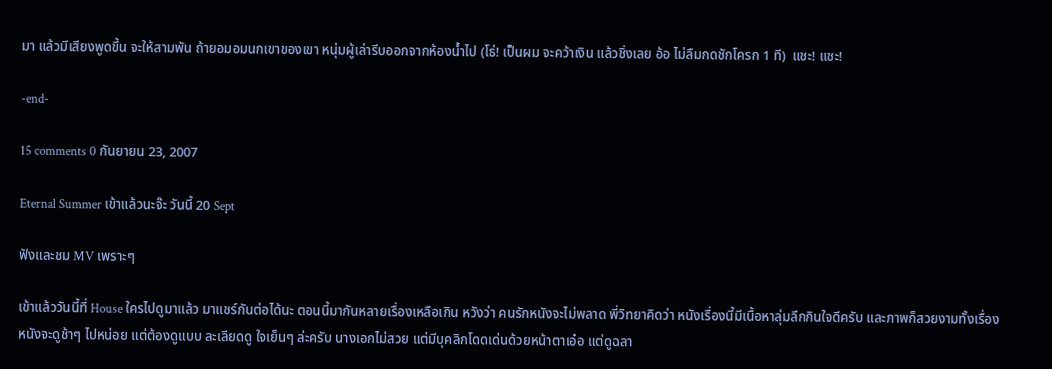มา แล้วมีเสียงพูดขึ้น จะให้สามพัน ถ้ายอมอมนกเขาของเขา หนุ่มผู้เล่ารีบออกจากห้องน้ำไป (โธ่! เป็นผม จะคว้าเงิน แล้วชิ่งเลย อ้อ ไม่ลืมกดชักโครก 1 ที)  แชะ! แชะ!

-end-

15 comments 0 กันยายน 23, 2007

Eternal Summer เข้าแล้วนะจ๊ะ วันนี้ 20 Sept

ฟังและชม MV เพราะๆ

เข้าแล้ววันนี้ที่ House ใครไปดูมาแล้ว มาแชร์กันต่อได้นะ ตอนนี้มากันหลายเรื่องเหลือเกิน หวังว่า คนรักหนังจะไม่พลาด พี่วิทยาคิดว่า หนังเรื่องนี้มีเนื้อหาลุ่มลึกกินใจดีครับ และภาพก็สวยงามทั้งเรื่อง หนังจะดูช้าๆ ไปหน่อย แต่ต้องดูแบบ ละเลียดดู ใจเย็นๆ ล่ะครับ นางเอกไม่สวย แต่มีบุคลิกโดดเด่นด้วยหน้าตาเอ๋อ แต่ดูฉลา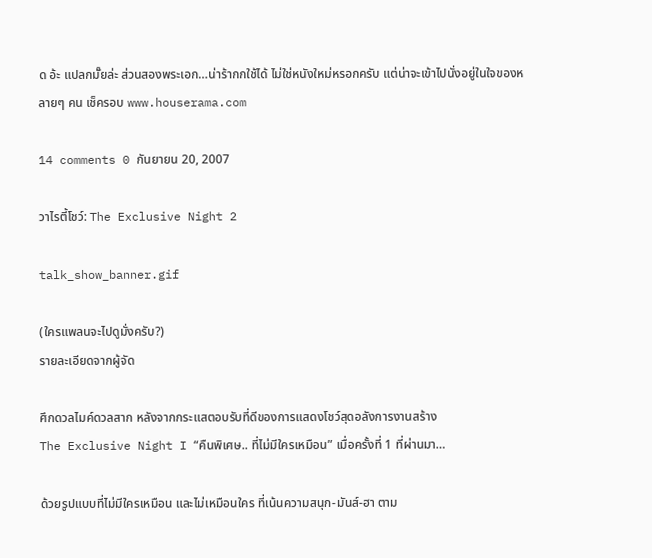ด อ้ะ แปลกมั๊ยล่ะ ส่วนสองพระเอก…น่าร้ากกใช้ได้ ไม่ใช่หนังใหม่หรอกครับ แต่น่าจะเข้าไปนั่งอยู่ในใจของหลายๆ คน เช็ครอบ www.houserama.com

14 comments 0 กันยายน 20, 2007

วาไรตี้โชว์: The Exclusive Night 2

talk_show_banner.gif

(ใครแพลนจะไปดูมั่งครับ?)
รายละเอียดจากผู้จัด

ศึกดวลไมค์ดวลสาก หลังจากกระแสตอบรับที่ดีของการแสดงโชว์สุดอลังการงานสร้าง
The Exclusive Night I “คืนพิเศษ.. ที่ไม่มีใครเหมือน” เมื่อครั้งที่ 1 ที่ผ่านมา…

ด้วยรูปแบบที่ไม่มีใครเหมือน และไม่เหมือนใคร ที่เน้นความสนุก-มันส์-ฮา ตาม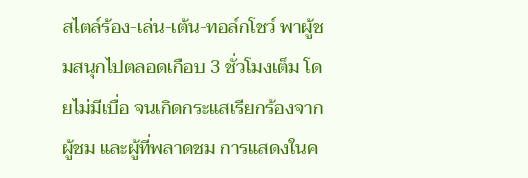สไตล์ร้อง-เล่น-เต้น-ทอล์กโชว์ พาผู้ชมสนุกไปตลอดเกือบ 3 ชั่วโมงเต็ม โดยไม่มีเบื่อ จนเกิดกระแสเรียกร้องจากผู้ชม และผู้ที่พลาดชม การแสดงในค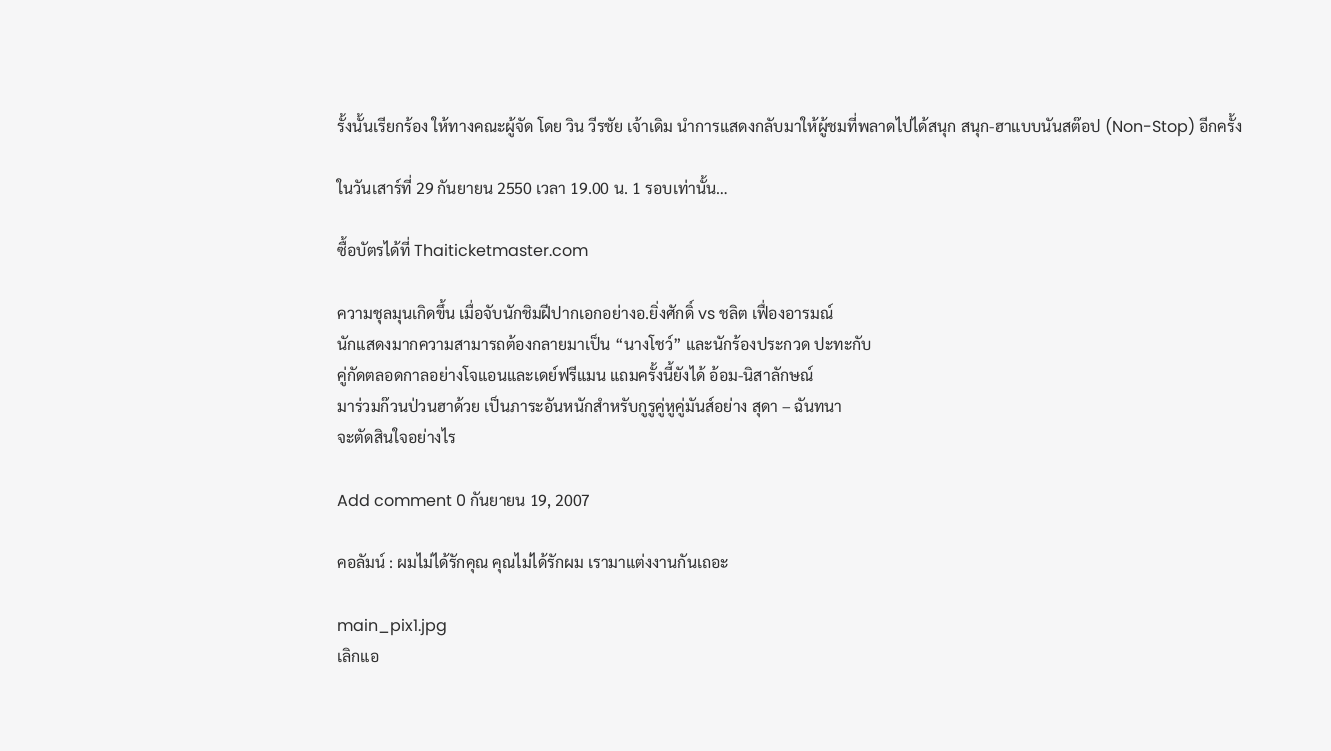รั้งนั้นเรียกร้อง ให้ทางคณะผู้จัด โดย วิน วีรชัย เจ้าเดิม นำการแสดงกลับมาให้ผู้ชมที่พลาดไปได้สนุก สนุก-ฮาแบบนันสต๊อป (Non-Stop) อีกครั้ง

ในวันเสาร์ที่ 29 กันยายน 2550 เวลา 19.00 น. 1 รอบเท่านั้น…

ซื้อบัตรได้ที่ Thaiticketmaster.com

ความชุลมุนเกิดขึ้น เมื่อจับนักชิมฝีปากเอกอย่างอ.ยิ่งศักดิ์ vs ชลิต เฟื่องอารมณ์
นักแสดงมากความสามารถต้องกลายมาเป็น “นางโชว์” และนักร้องประกวด ปะทะกับ
คู่กัดตลอดกาลอย่างโจแอนและเดย์ฟรีแมน แถมครั้งนี้ยังได้ อ้อม-นิสาลักษณ์
มาร่วมก๊วนป่วนฮาด้วย เป็นภาระอันหนักสำหรับกูรูคู่หูคู่มันส์อย่าง สุดา – ฉันทนา
จะตัดสินใจอย่างไร

Add comment 0 กันยายน 19, 2007

คอลัมน์ : ผมไม่ได้รักคุณ คุณไม่ได้รักผม เรามาแต่งงานกันเถอะ

main_pix1.jpg
เลิกแอ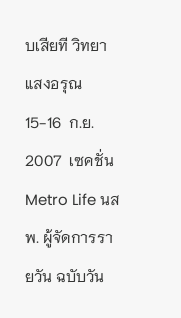บเสียที วิทยา แสงอรุณ
15-16  ก.ย. 2007  เซคชั่น Metro Life นสพ. ผู้จัดการรายวัน ฉบับวัน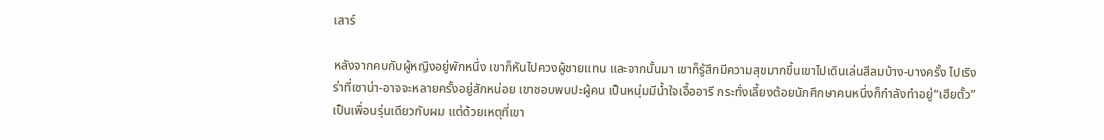เสาร์

หลังจากคบกับผู้หญิงอยู่พักหนึ่ง เขาก็หันไปควงผู้ชายแทน และจากนั้นมา เขาก็รู้สึกมีความสุขมากขึ้นเขาไปเดินเล่นสีลมบ้าง-บางครั้ง ไปเริงร่าที่เซาน่า-อาจจะหลายครั้งอยู่สักหน่อย เขาชอบพบปะผู้คน เป็นหนุ่มมีน้ำใจเอื้ออารี กระทั่งเลี้ยงต้อยนักศึกษาคนหนึ่งก็กำลังทำอยู่“เฮียตั้ว” เป็นเพื่อนรุ่นเดียวกับผม แต่ด้วยเหตุที่เขา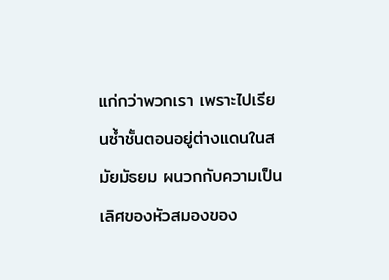แก่กว่าพวกเรา เพราะไปเรียนซ้ำชั้นตอนอยู่ต่างแดนในสมัยมัธยม ผนวกกับความเป็นเลิศของหัวสมองของ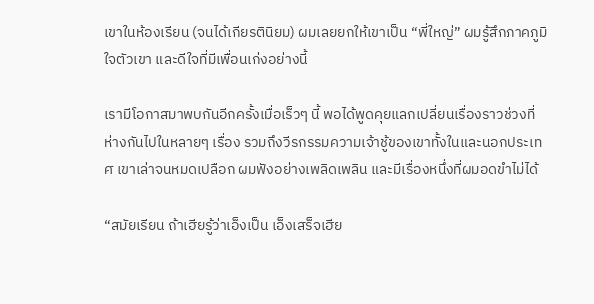เขาในห้องเรียน (จนได้เกียรตินิยม) ผมเลยยกให้เขาเป็น “พี่ใหญ่” ผมรู้สึกภาคภูมิใจตัวเขา และดีใจที่มีเพื่อนเก่งอย่างนี้

เรามีโอกาสมาพบกันอีกครั้งเมื่อเร็วๆ นี้ พอได้พูดคุยแลกเปลี่ยนเรื่องราวช่วงที่ห่างกันไปในหลายๆ เรื่อง รวมถึงวีรกรรมความเจ้าชู้ของเขาทั้งในและนอกประเทศ เขาเล่าจนหมดเปลือก ผมฟังอย่างเพลิดเพลิน และมีเรื่องหนึ่งที่ผมอดขำไม่ได้

“สมัยเรียน ถ้าเฮียรู้ว่าเอ็งเป็น เอ็งเสร็จเฮีย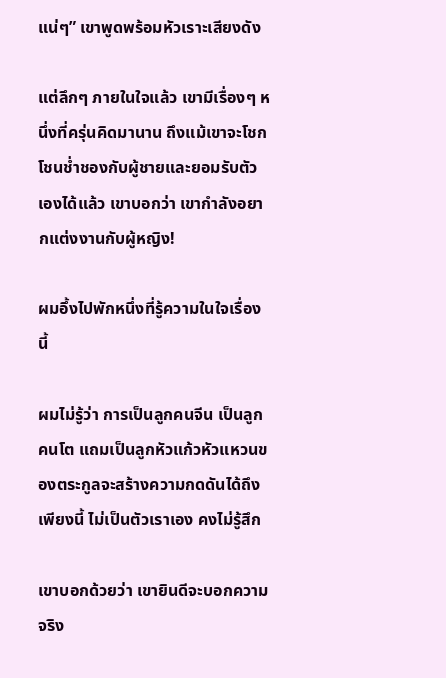แน่ๆ” เขาพูดพร้อมหัวเราะเสียงดัง

แต่ลึกๆ ภายในใจแล้ว เขามีเรื่องๆ หนึ่งที่ครุ่นคิดมานาน ถึงแม้เขาจะโชกโชนช่ำชองกับผู้ชายและยอมรับตัวเองได้แล้ว เขาบอกว่า เขากำลังอยากแต่งงานกับผู้หญิง!

ผมอึ้งไปพักหนึ่งที่รู้ความในใจเรื่องนี้

ผมไม่รู้ว่า การเป็นลูกคนจีน เป็นลูกคนโต แถมเป็นลูกหัวแก้วหัวแหวนของตระกูลจะสร้างความกดดันได้ถึงเพียงนี้ ไม่เป็นตัวเราเอง คงไม่รู้สึก

เขาบอกด้วยว่า เขายินดีจะบอกความจริง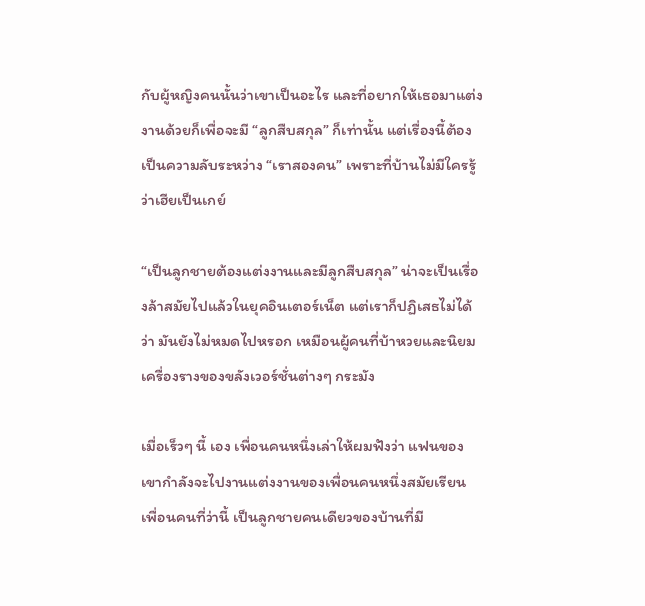กับผู้หญิงคนนั้นว่าเขาเป็นอะไร และที่อยากให้เธอมาแต่งงานด้วยก็เพื่อจะมี “ลูกสืบสกุล” ก็เท่านั้น แต่เรื่องนี้ต้องเป็นความลับระหว่าง “เราสองคน” เพราะที่บ้านไม่มีใครรู้ว่าเฮียเป็นเกย์

“เป็นลูกชายต้องแต่งงานและมีลูกสืบสกุล” น่าจะเป็นเรื่องล้าสมัยไปแล้วในยุคอินเตอร์เน็ต แต่เราก็ปฏิเสธไม่ได้ว่า มันยังไม่หมดไปหรอก เหมือนผู้คนที่บ้าหวยและนิยมเครื่องรางของขลังเวอร์ชั่นต่างๆ กระมัง

เมื่อเร็วๆ นี้ เอง เพื่อนคนหนึ่งเล่าให้ผมฟังว่า แฟนของเขากำลังจะไปงานแต่งงานของเพื่อนคนหนึ่งสมัยเรียน เพื่อนคนที่ว่านี้ เป็นลูกชายคนเดียวของบ้านที่มี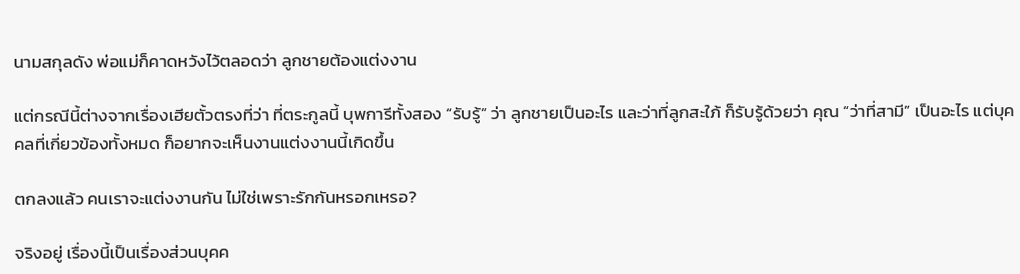นามสกุลดัง พ่อแม่ก็คาดหวังไว้ตลอดว่า ลูกชายต้องแต่งงาน

แต่กรณีนี้ต่างจากเรื่องเฮียตั้วตรงที่ว่า ที่ตระกูลนี้ บุพการีทั้งสอง “รับรู้” ว่า ลูกชายเป็นอะไร และว่าที่ลูกสะใภ้ ก็รับรู้ด้วยว่า คุณ “ว่าที่สามี” เป็นอะไร แต่บุคคลที่เกี่ยวข้องทั้งหมด ก็อยากจะเห็นงานแต่งงานนี้เกิดขึ้น

ตกลงแล้ว คนเราจะแต่งงานกัน ไม่ใช่เพราะรักกันหรอกเหรอ?

จริงอยู่ เรื่องนี้เป็นเรื่องส่วนบุคค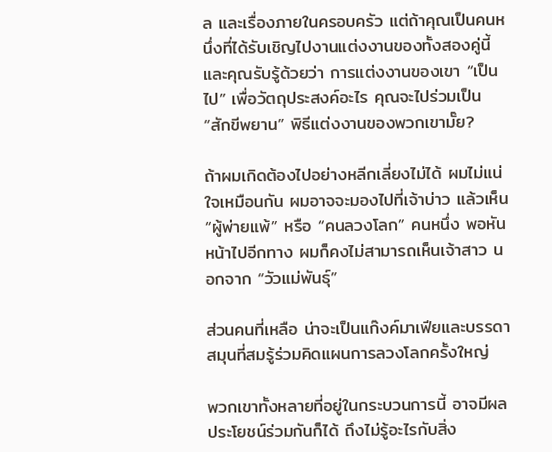ล และเรื่องภายในครอบครัว แต่ถ้าคุณเป็นคนหนึ่งที่ได้รับเชิญไปงานแต่งงานของทั้งสองคู่นี้ และคุณรับรู้ด้วยว่า การแต่งงานของเขา “เป็นไป” เพื่อวัตถุประสงค์อะไร คุณจะไปร่วมเป็น “สักขีพยาน” พิธีแต่งงานของพวกเขามั๊ย?

ถ้าผมเกิดต้องไปอย่างหลีกเลี่ยงไม่ได้ ผมไม่แน่ใจเหมือนกัน ผมอาจจะมองไปที่เจ้าบ่าว แล้วเห็น “ผู้พ่ายแพ้” หรือ “คนลวงโลก” คนหนึ่ง พอหันหน้าไปอีกทาง ผมก็คงไม่สามารถเห็นเจ้าสาว นอกจาก “วัวแม่พันธุ์”

ส่วนคนที่เหลือ น่าจะเป็นแก๊งค์มาเฟียและบรรดาสมุนที่สมรู้ร่วมคิดแผนการลวงโลกครั้งใหญ่

พวกเขาทั้งหลายที่อยู่ในกระบวนการนี้ อาจมีผลประโยชน์ร่วมกันก็ได้ ถึงไม่รู้อะไรกับสิ่ง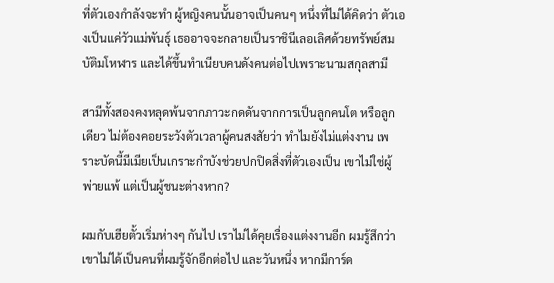ที่ตัวเองกำลังจะทำ ผู้หญิงคนนั้นอาจเป็นคนๆ หนึ่งที่ไม่ได้คิดว่า ตัวเองเป็นแค่วัวแม่พันธุ์ เธออาจจะกลายเป็นราชินีเลอเลิศด้วยทรัพย์สมบัติมโหฬาร และได้ขึ้นทำเนียบคนดังคนต่อไปเพราะนามสกุลสามี

สามีทั้งสองคงหลุดพ้นจากภาวะกดดันจากการเป็นลูกคนโต หรือลูกเดียว ไม่ต้องคอยระวังตัวเวลาผู้คนสงสัยว่า ทำไมยังไม่แต่งงาน เพราะบัดนี้มีเมียเป็นเกราะกำบังช่วยปกปิดสิ่งที่ตัวเองเป็น เขาไม่ใช่ผู้พ่ายแพ้ แต่เป็นผู้ชนะต่างหาก?

ผมกับเฮียตั้วเริ่มห่างๆ กันไป เราไม่ได้คุยเรื่องแต่งงานอีก ผมรู้สึกว่า เขาไม่ได้เป็นคนที่ผมรู้จักอีกต่อไป และวันหนึ่ง หากมีการ์ด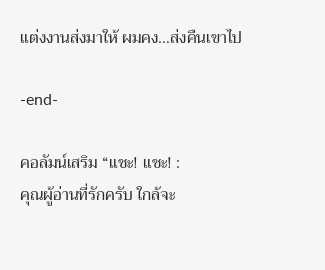แต่งงานส่งมาให้ ผมคง…ส่งคืนเขาไป

-end-

คอลัมน์เสริม “แชะ! แชะ! :
คุณผู้อ่านที่รักครับ ใกล้จะ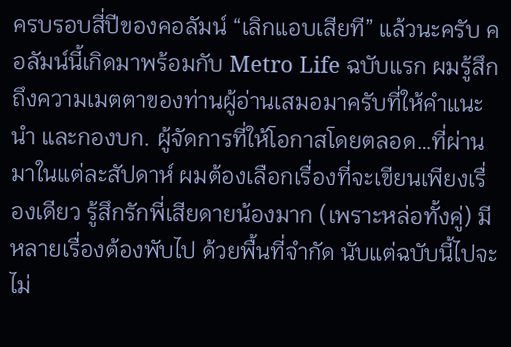ครบรอบสี่ปีของคอลัมน์ “เลิกแอบเสียที” แล้วนะครับ คอลัมน์นี้เกิดมาพร้อมกับ Metro Life ฉบับแรก ผมรู้สึกถึงความเมตตาของท่านผู้อ่านเสมอมาครับที่ให้คำแนะนำ และกองบก. ผู้จัดการที่ให้โอกาสโดยตลอด…ที่ผ่านมาในแต่ละสัปดาห์ ผมต้องเลือกเรื่องที่จะเขียนเพียงเรื่องเดียว รู้สึกรักพี่เสียดายน้องมาก (เพราะหล่อทั้งคู่) มีหลายเรื่องต้องพับไป ด้วยพื้นที่จำกัด นับแต่ฉบับนี้ไปจะไม่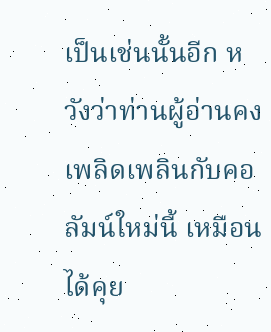เป็นเช่นนั้นอีก หวังว่าท่านผู้อ่านคงเพลิดเพลินกับคอลัมน์ใหม่นี้ เหมือนได้คุย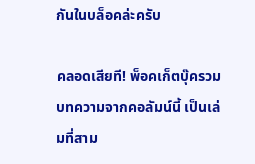กันในบล็อคล่ะครับ

คลอดเสียที! พ็อคเก็ตบุ๊ครวมบทความจากคอลัมน์นี้ เป็นเล่มที่สาม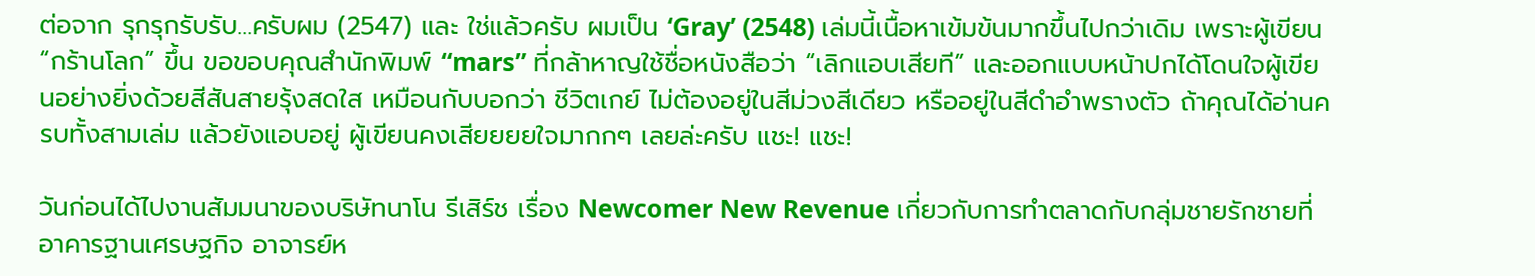ต่อจาก รุกรุกรับรับ…ครับผม (2547) และ ใช่แล้วครับ ผมเป็น ‘Gray’ (2548) เล่มนี้เนื้อหาเข้มข้นมากขึ้นไปกว่าเดิม เพราะผู้เขียน “กร้านโลก” ขึ้น ขอขอบคุณสำนักพิมพ์ “mars” ที่กล้าหาญใช้ชื่อหนังสือว่า “เลิกแอบเสียที” และออกแบบหน้าปกได้โดนใจผู้เขียนอย่างยิ่งด้วยสีสันสายรุ้งสดใส เหมือนกับบอกว่า ชีวิตเกย์ ไม่ต้องอยู่ในสีม่วงสีเดียว หรืออยู่ในสีดำอำพรางตัว ถ้าคุณได้อ่านครบทั้งสามเล่ม แล้วยังแอบอยู่ ผู้เขียนคงเสียยยยใจมากกๆ เลยล่ะครับ แชะ! แชะ!

วันก่อนได้ไปงานสัมมนาของบริษัทนาโน รีเสิร์ช เรื่อง Newcomer New Revenue เกี่ยวกับการทำตลาดกับกลุ่มชายรักชายที่อาคารฐานเศรษฐกิจ อาจารย์ห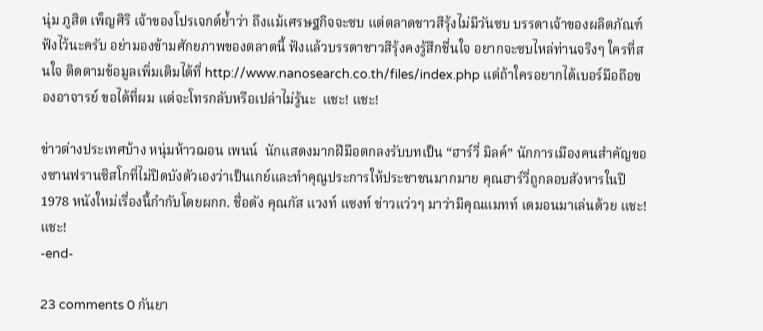นุ่ม ภูสิต เพ็ญศิริ เจ้าของโปรเจกต์ย้ำว่า ถึงแม้เศรษฐกิจจะซบ แต่ตลาดชาวสีรุ้งไม่มีวันซบ บรรดาเจ้าของผลิตภัณฑ์ฟังไว้นะครับ อย่ามองข้ามศักยภาพของตลาดนี้ ฟังแล้วบรรดาชาวสีรุ้งคงรู้สึกชื่นใจ อยากจะซบไหล่ท่านจริงๆ ใครที่สนใจ ติดตามข้อมูลเพิ่มเติมได้ที่ http://www.nanosearch.co.th/files/index.php แต่ถ้าใครอยากได้เบอร์มือถือของอาจารย์ ขอได้ที่ผม แต่จะโทรกลับหรือเปล่าไม่รู้นะ  แชะ! แชะ!

ข่าวต่างประเทศบ้าง หนุ่มห้าวฌอน เพนน์  นักแสดงมากฝีมือตกลงรับบทเป็น “ฮาร์วี่ มิลค์” นักการเมืองคนสำคัญของซานฟรานซิสโกที่ไม่ปิดบังตัวเองว่าเป็นเกย์และทำคุณูประการให้ประชาชนมากมาย คุณฮาร์วี่ถูกลอบสังหารในปี 1978 หนังใหม่เรื่องนี้กำกับโดยผกก. ชื่อดัง คุณกัส แวงท์ แซงท์ ข่าวแว่วๆ มาว่ามีคุณแมทท์ เดมอนมาเล่นด้วย แชะ! แชะ!
-end-

23 comments 0 กันยา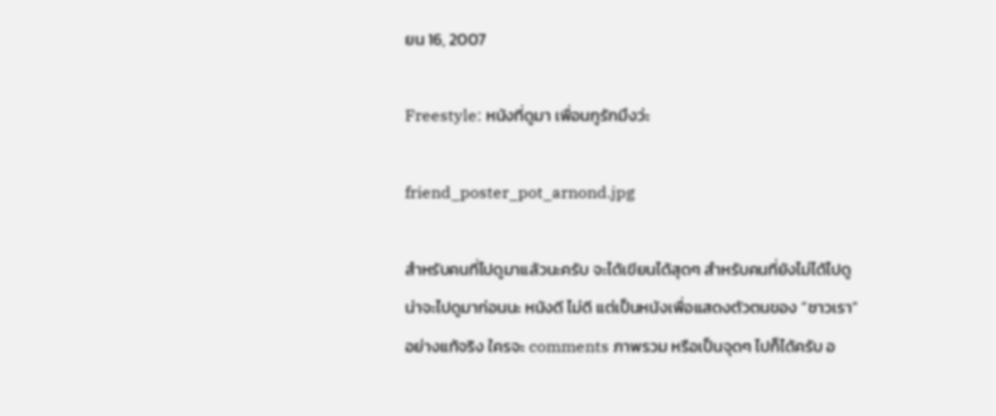ยน 16, 2007

Freestyle: หนังที่ดูมา เพื่อนกูรักมึงว่ะ

friend_poster_pot_arnond.jpg

สำหรับคนที่ไปดูมาแล้วนะครับ จะได้เขียนได้สุดๆ สำหรับคนที่ยังไม่ได้ไปดู น่าจะไปดูมาก่อนนะ หนังดี ไม่ดี แต่เป็นหนังเพื่อแสดงตัวตนของ “ชาวเรา” อย่างแท้จริง ใครจะ comments ภาพรวม หรือเป็นจุดๆ ไปก็ได้ครับ อ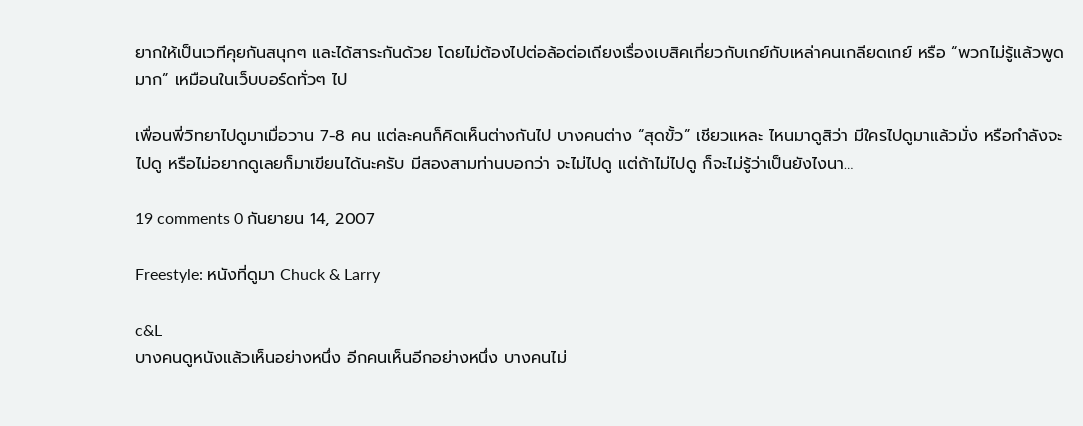ยากให้เป็นเวทีคุยกันสนุกๆ และได้สาระกันด้วย โดยไม่ต้องไปต่อล้อต่อเถียงเรื่องเบสิคเกี่ยวกับเกย์กับเหล่าคนเกลียดเกย์ หรือ “พวกไม่รู้แล้วพูดมาก” เหมือนในเว็บบอร์ดทั่วๆ ไป

เพื่อนพี่วิทยาไปดูมาเมื่อวาน 7-8 คน แต่ละคนก็คิดเห็นต่างกันไป บางคนต่าง “สุดขั้ว” เชียวแหละ ไหนมาดูสิว่า มีใครไปดูมาแล้วมั่ง หรือกำลังจะไปดู หรือไม่อยากดูเลยก็มาเขียนได้นะครับ มีสองสามท่านบอกว่า จะไม่ไปดู แต่ถ้าไม่ไปดู ก็จะไม่รู้ว่าเป็นยังไงนา…

19 comments 0 กันยายน 14, 2007

Freestyle: หนังที่ดูมา Chuck & Larry

c&L
บางคนดูหนังแล้วเห็นอย่างหนึ่ง อีกคนเห็นอีกอย่างหนึ่ง บางคนไม่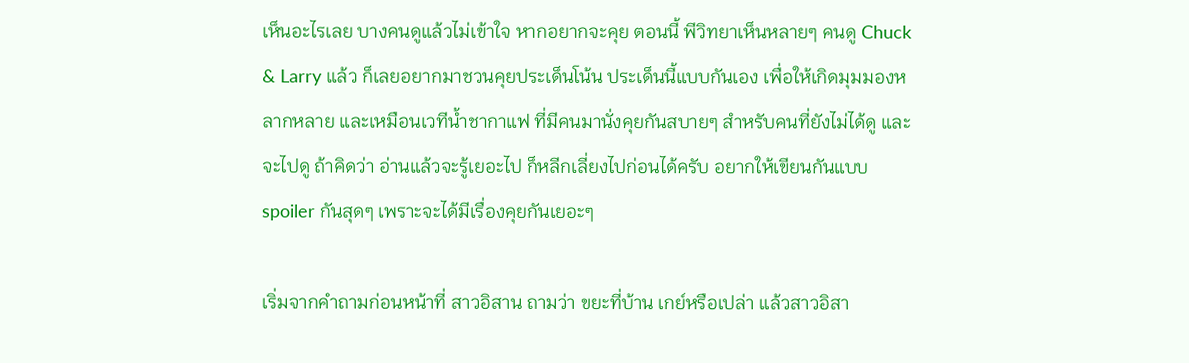เห็นอะไรเลย บางคนดูแล้วไม่เข้าใจ หากอยากจะคุย ตอนนี้ พีวิทยาเห็นหลายๆ คนดู Chuck & Larry แล้ว ก็เลยอยากมาชวนคุยประเด็นโน้น ประเด็นนี้แบบกันเอง เพื่อให้เกิดมุมมองหลากหลาย และเหมือนเวทีน้ำชากาแฟ ที่มีคนมานั่งคุยกันสบายๆ สำหรับคนที่ยังไม่ได้ดู และจะไปดู ถ้าคิดว่า อ่านแล้วจะรู้เยอะไป ก็หลีกเลี่ยงไปก่อนได้ครับ อยากให้เขียนกันแบบ spoiler กันสุดๆ เพราะจะได้มีเรื่องคุยกันเยอะๆ

เริ่มจากคำถามก่อนหน้าที่ สาวอิสาน ถามว่า ขยะที่บ้าน เกย์หรือเปล่า แล้วสาวอิสา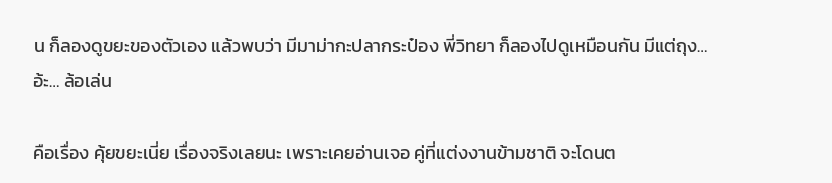น ก็ลองดูขยะของตัวเอง แล้วพบว่า มีมาม่ากะปลากระป๋อง พี่วิทยา ก็ลองไปดูเหมือนกัน มีแต่ถุง…อ้ะ… ล้อเล่น

คือเรื่อง คุ้ยขยะเนี่ย เรื่องจริงเลยนะ เพราะเคยอ่านเจอ คู่ที่แต่งงานข้ามชาติ จะโดนต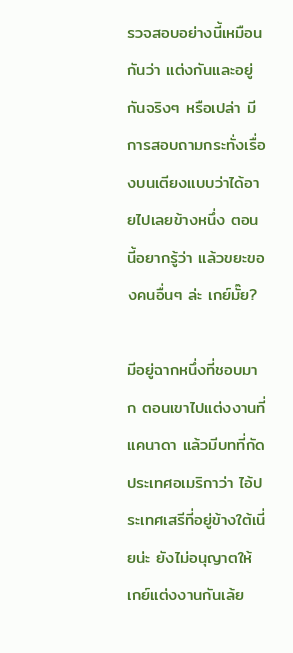รวจสอบอย่างนี้เหมือนกันว่า แต่งกันและอยู่กันจริงๆ หรือเปล่า มีการสอบถามกระทั่งเรื่องบนเตียงแบบว่าได้อายไปเลยข้างหนึ่ง ตอนนี้อยากรู้ว่า แล้วขยะของคนอื่นๆ ล่ะ เกย์มั๊ย?

มีอยู่ฉากหนึ่งที่ชอบมาก ตอนเขาไปแต่งงานที่แคนาดา แล้วมีบทที่กัดประเทศอเมริกาว่า ไอ้ประเทศเสรีที่อยู่ข้างใต้เนี่ยน่ะ ยังไม่อนุญาตให้เกย์แต่งงานกันเล้ย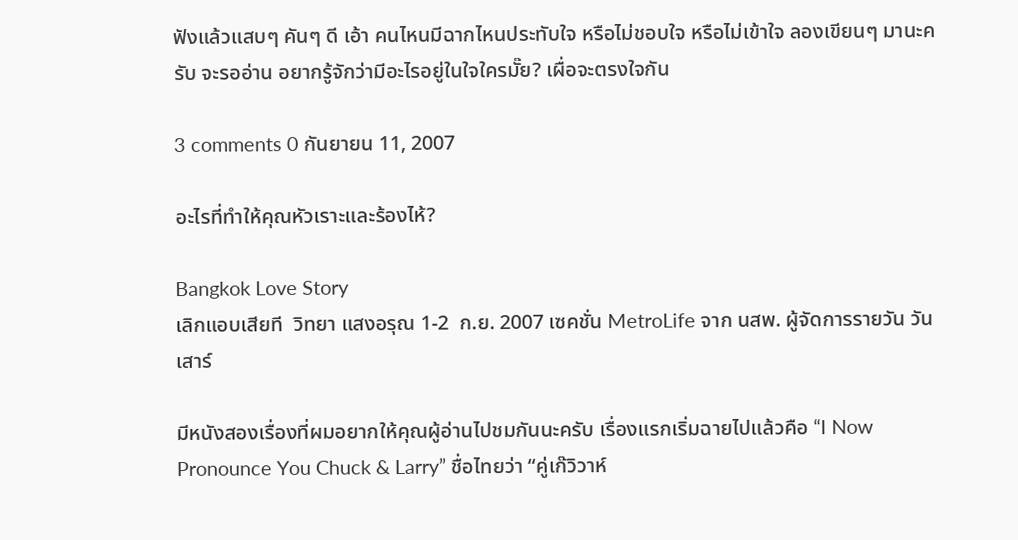ฟังแล้วแสบๆ คันๆ ดี เอ้า คนไหนมีฉากไหนประทับใจ หรือไม่ชอบใจ หรือไม่เข้าใจ ลองเขียนๆ มานะครับ จะรออ่าน อยากรู้จักว่ามีอะไรอยู่ในใจใครมั๊ย? เผื่อจะตรงใจกัน

3 comments 0 กันยายน 11, 2007

อะไรที่ทำให้คุณหัวเราะและร้องไห้?

Bangkok Love Story
เลิกแอบเสียที  วิทยา แสงอรุณ 1-2  ก.ย. 2007 เซคชั่น MetroLife จาก นสพ. ผู้จัดการรายวัน วันเสาร์

มีหนังสองเรื่องที่ผมอยากให้คุณผู้อ่านไปชมกันนะครับ เรื่องแรกเริ่มฉายไปแล้วคือ “I Now Pronounce You Chuck & Larry” ชื่อไทยว่า “คู่เก๊วิวาห์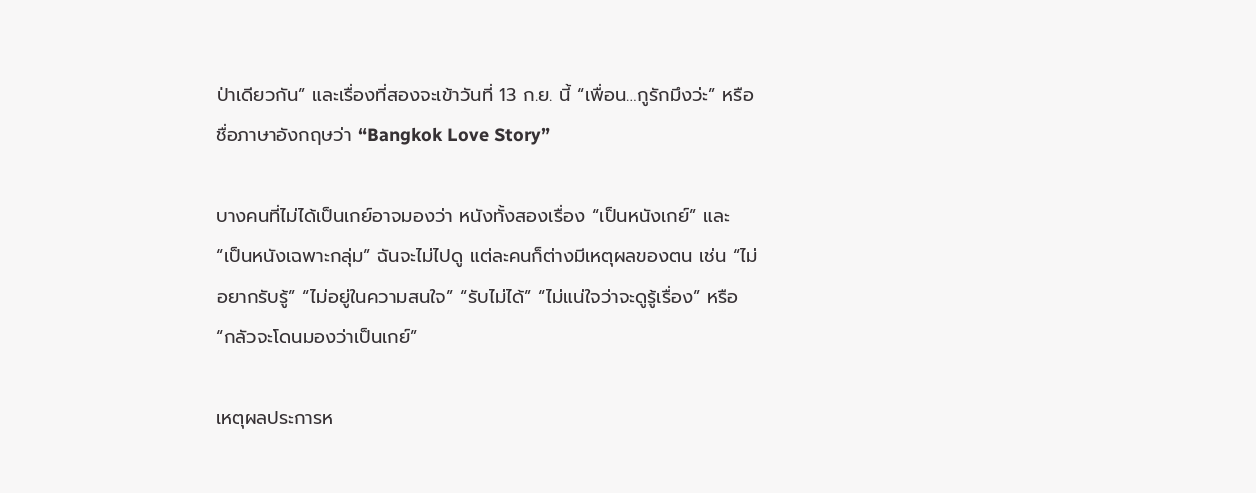ป่าเดียวกัน” และเรื่องที่สองจะเข้าวันที่ 13 ก.ย. นี้ “เพื่อน…กูรักมึงว่ะ” หรือชื่อภาษาอังกฤษว่า “Bangkok Love Story”

บางคนที่ไม่ได้เป็นเกย์อาจมองว่า หนังทั้งสองเรื่อง “เป็นหนังเกย์” และ “เป็นหนังเฉพาะกลุ่ม” ฉันจะไม่ไปดู แต่ละคนก็ต่างมีเหตุผลของตน เช่น “ไม่อยากรับรู้” “ไม่อยู่ในความสนใจ” “รับไม่ได้” “ไม่แน่ใจว่าจะดูรู้เรื่อง” หรือ “กลัวจะโดนมองว่าเป็นเกย์”

เหตุผลประการห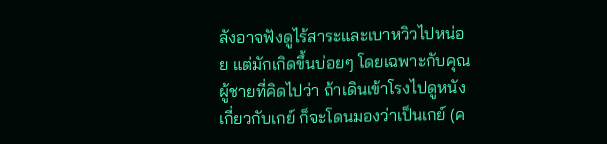ลังอาจฟังดูไร้สาระและเบาหวิวไปหน่อย แต่มักเกิดขึ้นบ่อยๆ โดยเฉพาะกับคุณผู้ชายที่คิดไปว่า ถ้าเดินเข้าโรงไปดูหนังเกี่ยวกับเกย์ ก็จะโดนมองว่าเป็นเกย์ (ค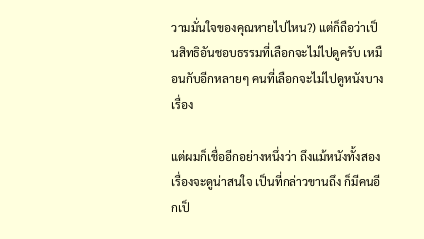วามมั่นใจของคุณหายไปไหน?) แต่ก็ถือว่าเป็นสิทธิอันชอบธรรมที่เลือกจะไม่ไปดูครับ เหมือนกับอีกหลายๆ คนที่เลือกจะไม่ไปดูหนังบางเรื่อง

แต่ผมก็เชื่ออีกอย่างหนึ่งว่า ถึงแม้หนังทั้งสองเรื่องจะดูน่าสนใจ เป็นที่กล่าวขานถึง ก็มีคนอีกเป็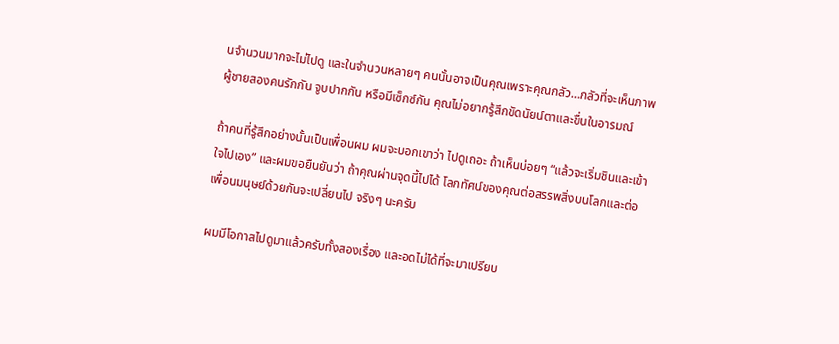นจำนวนมากจะไม่ไปดู และในจำนวนหลายๆ คนนั้นอาจเป็นคุณเพราะคุณกลัว…กลัวที่จะเห็นภาพผู้ชายสองคนรักกัน จูบปากกัน หรือมีเซ็กซ์กัน คุณไม่อยากรู้สึกขัดนัยน์ตาและขื่นในอารมณ์

ถ้าคนที่รู้สึกอย่างนั้นเป็นเพื่อนผม ผมจะบอกเขาว่า ไปดูเถอะ ถ้าเห็นบ่อยๆ “แล้วจะเริ่มชินและเข้าใจไปเอง” และผมขอยืนยันว่า ถ้าคุณผ่านจุดนี้ไปได้ โลกทัศน์ของคุณต่อสรรพสิ่งบนโลกและต่อเพื่อนมนุษย์ด้วยกันจะเปลี่ยนไป จริงๆ นะครับ

ผมมีโอกาสไปดูมาแล้วครับทั้งสองเรื่อง และอดไม่ได้ที่จะมาเปรียบ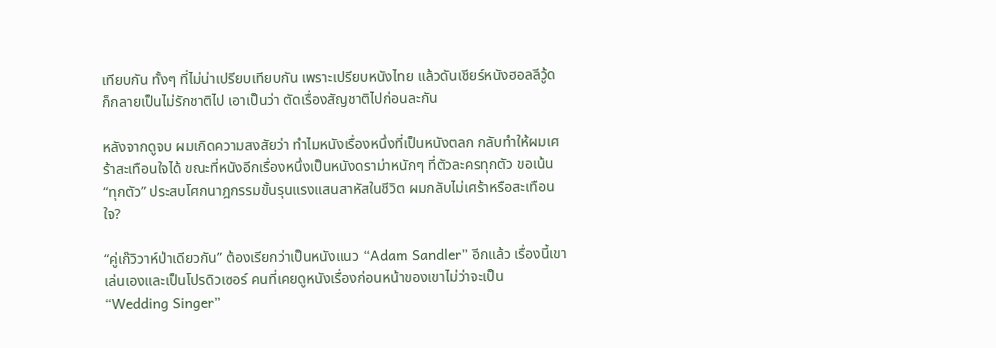เทียบกัน ทั้งๆ ที่ไม่น่าเปรียบเทียบกัน เพราะเปรียบหนังไทย แล้วดันเชียร์หนังฮอลลีวู้ด ก็กลายเป็นไม่รักชาติไป เอาเป็นว่า ตัดเรื่องสัญชาติไปก่อนละกัน

หลังจากดูจบ ผมเกิดความสงสัยว่า ทำไมหนังเรื่องหนึ่งที่เป็นหนังตลก กลับทำให้ผมเศร้าสะเทือนใจได้ ขณะที่หนังอีกเรื่องหนึ่งเป็นหนังดราม่าหนักๆ ที่ตัวละครทุกตัว ขอเน้น “ทุกตัว” ประสบโศกนาฎกรรมขั้นรุนแรงแสนสาหัสในชีวิต ผมกลับไม่เศร้าหรือสะเทือนใจ?

“คู่เก๊วิวาห์ป่าเดียวกัน” ต้องเรียกว่าเป็นหนังแนว “Adam Sandler” อีกแล้ว เรื่องนี้เขาเล่นเองและเป็นโปรดิวเซอร์ คนที่เคยดูหนังเรื่องก่อนหน้าของเขาไม่ว่าจะเป็น “Wedding Singer”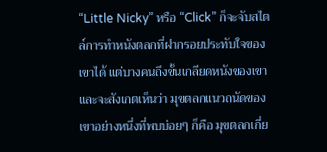“Little Nicky” หรือ “Click” ก็จะจับสไตล์การทำหนังตลกที่ฝากรอยประทับใจของเขาได้ แต่บางคนถึงขั้นเกลียดหนังของเขา และจะสังเกตเห็นว่า มุขตลกแนวถนัดของเขาอย่างหนึ่งที่พบบ่อยๆ ก็คือ มุขตลกเกี่ย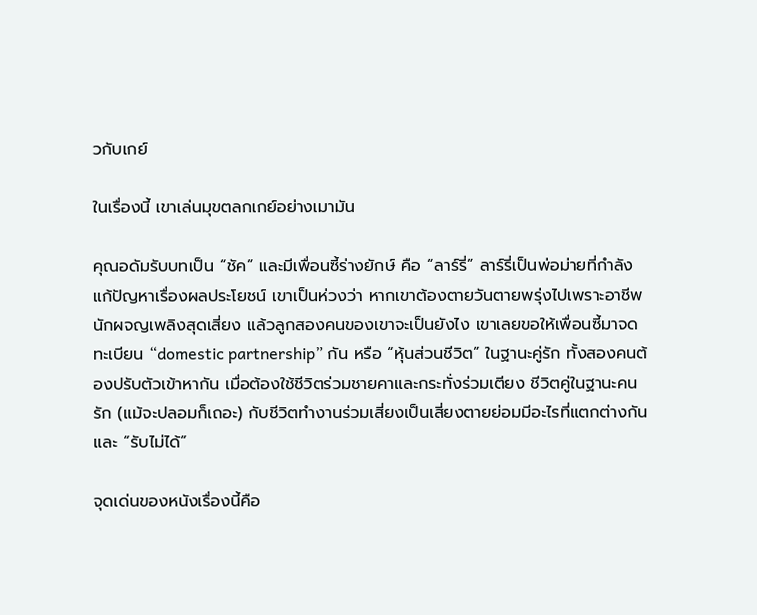วกับเกย์

ในเรื่องนี้ เขาเล่นมุขตลกเกย์อย่างเมามัน

คุณอดัมรับบทเป็น “ชัค” และมีเพื่อนซี้ร่างยักษ์ คือ “ลาร์รี่” ลาร์รี่เป็นพ่อม่ายที่กำลังแก้ปัญหาเรื่องผลประโยชน์ เขาเป็นห่วงว่า หากเขาต้องตายวันตายพรุ่งไปเพราะอาชีพนักผจญเพลิงสุดเสี่ยง แล้วลูกสองคนของเขาจะเป็นยังไง เขาเลยขอให้เพื่อนซี้มาจดทะเบียน “domestic partnership” กัน หรือ “หุ้นส่วนชีวิต” ในฐานะคู่รัก ทั้งสองคนต้องปรับตัวเข้าหากัน เมื่อต้องใช้ชีวิตร่วมชายคาและกระทั่งร่วมเตียง ชีวิตคู่ในฐานะคนรัก (แม้จะปลอมก็เถอะ) กับชีวิตทำงานร่วมเสี่ยงเป็นเสี่ยงตายย่อมมีอะไรที่แตกต่างกันและ “รับไม่ได้”

จุดเด่นของหนังเรื่องนี้คือ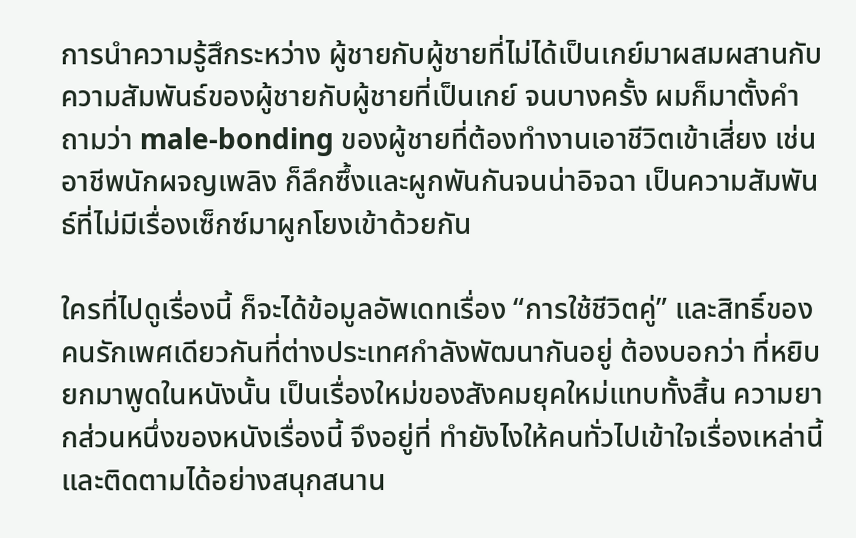การนำความรู้สึกระหว่าง ผู้ชายกับผู้ชายที่ไม่ได้เป็นเกย์มาผสมผสานกับความสัมพันธ์ของผู้ชายกับผู้ชายที่เป็นเกย์ จนบางครั้ง ผมก็มาตั้งคำถามว่า male-bonding ของผู้ชายที่ต้องทำงานเอาชีวิตเข้าเสี่ยง เช่นอาชีพนักผจญเพลิง ก็ลึกซึ้งและผูกพันกันจนน่าอิจฉา เป็นความสัมพันธ์ที่ไม่มีเรื่องเซ็กซ์มาผูกโยงเข้าด้วยกัน

ใครที่ไปดูเรื่องนี้ ก็จะได้ข้อมูลอัพเดทเรื่อง “การใช้ชีวิตคู่” และสิทธิ์ของคนรักเพศเดียวกันที่ต่างประเทศกำลังพัฒนากันอยู่ ต้องบอกว่า ที่หยิบยกมาพูดในหนังนั้น เป็นเรื่องใหม่ของสังคมยุคใหม่แทบทั้งสิ้น ความยากส่วนหนึ่งของหนังเรื่องนี้ จึงอยู่ที่ ทำยังไงให้คนทั่วไปเข้าใจเรื่องเหล่านี้ และติดตามได้อย่างสนุกสนาน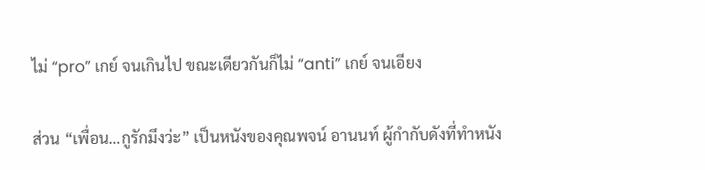ไม่ “pro” เกย์ จนเกินไป ขณะเดียวกันก็ไม่ “anti” เกย์ จนเอียง

ส่วน “เพื่อน…กูรักมึงว่ะ” เป็นหนังของคุณพจน์ อานนท์ ผู้กำกับดังที่ทำหนัง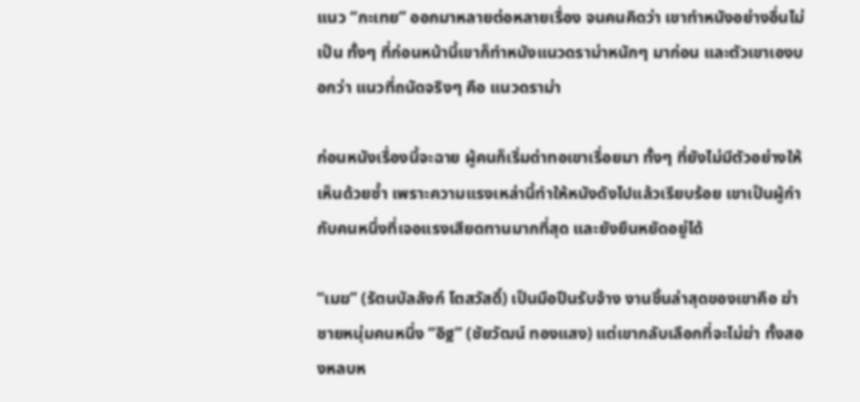แนว “กะเทย” ออกมาหลายต่อหลายเรื่อง จนคนคิดว่า เขาทำหนังอย่างอื่นไม่เป็น ทั้งๆ ที่ก่อนหน้านี้เขาก็ทำหนังแนวดราม่าหนักๆ มาก่อน และตัวเขาเองบอกว่า แนวที่ถนัดจริงๆ คือ แนวดราม่า

ก่อนหนังเรื่องนี้จะฉาย ผู้คนก็เริ่มด่าทอเขาเรื่อยมา ทั้งๆ ที่ยังไม่มีตัวอย่างให้เห็นด้วยซ้ำ เพราะความแรงเหล่านี้ทำให้หนังดังไปแล้วเรียบร้อย เขาเป็นผู้กำกับคนหนึ่งที่เจอแรงเสียดทานมากที่สุด และยังยืนหยัดอยู่ได้

“เมฆ” (รัตนบัลลังก์ โตสวัสดิ์) เป็นมือปืนรับจ้าง งานชิ้นล่าสุดของเขาคือ ฆ่าชายหนุ่มคนหนึ่ง “อิฐ” (ชัยวัฒน์ ทองแสง) แต่เขากลับเลือกที่จะไม่ฆ่า ทั้งสองหลบห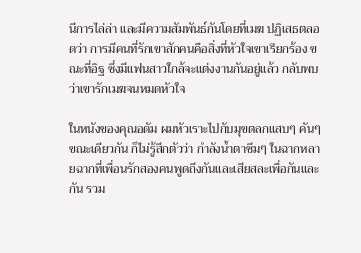นีการไล่ล่า และมีความสัมพันธ์กันโดยที่เมฆ ปฏิเสธตลอดว่า การมีคนที่รักเขาสักคนคือสิ่งที่หัวใจเขาเรียกร้อง ขณะที่อิฐ ซึ่งมีแฟนสาวใกล้จะแต่งงานกันอยู่แล้ว กลับพบว่าเขารักเมฆจนหมดหัวใจ

ในหนังของคุณอดัม ผมหัวเราะไปกับมุขตลกแสบๆ คันๆ ขณะเดียวกัน ก็ไม่รู้สึกตัวว่า กำลังน้ำตาซึมๆ ในฉากหลายฉากที่เพื่อนรักสองคนพูดถึงกันและเสียสละเพื่อกันและกัน รวม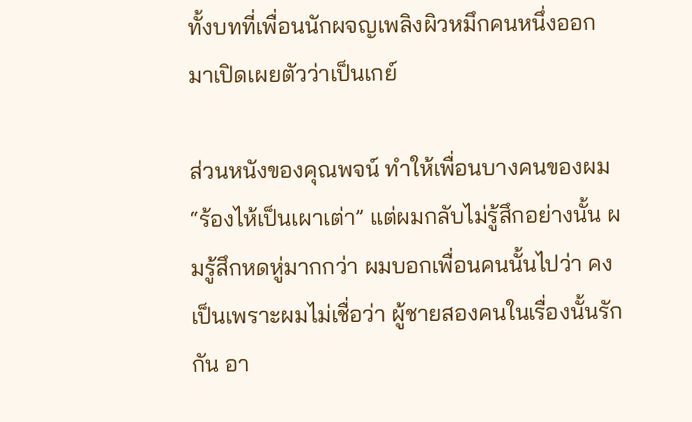ทั้งบทที่เพื่อนนักผจญเพลิงผิวหมึกคนหนึ่งออกมาเปิดเผยตัวว่าเป็นเกย์

ส่วนหนังของคุณพจน์ ทำให้เพื่อนบางคนของผม “ร้องไห้เป็นเผาเต่า” แต่ผมกลับไม่รู้สึกอย่างนั้น ผมรู้สึกหดหู่มากกว่า ผมบอกเพื่อนคนนั้นไปว่า คงเป็นเพราะผมไม่เชื่อว่า ผู้ชายสองคนในเรื่องนั้นรักกัน อา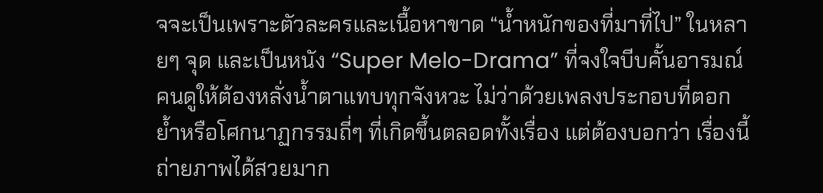จจะเป็นเพราะตัวละครและเนื้อหาขาด “น้ำหนักของที่มาที่ไป” ในหลายๆ จุด และเป็นหนัง “Super Melo-Drama” ที่จงใจบีบคั้นอารมณ์คนดูให้ต้องหลั่งน้ำตาแทบทุกจังหวะ ไม่ว่าด้วยเพลงประกอบที่ตอกย้ำหรือโศกนาฏกรรมถี่ๆ ที่เกิดขึ้นตลอดทั้งเรื่อง แต่ต้องบอกว่า เรื่องนี้ถ่ายภาพได้สวยมาก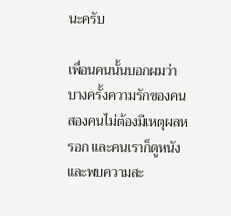นะครับ

เพื่อนคนนั้นบอกผมว่า บางครั้งความรักของคนสองคนไม่ต้องมีเหตุผลหรอก และคนเราก็ดูหนังและพบความสะ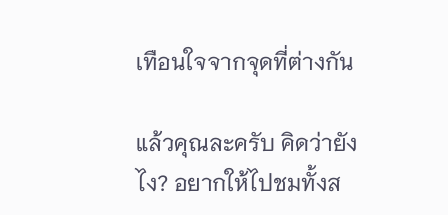เทือนใจจากจุดที่ต่างกัน

แล้วคุณละครับ คิดว่ายังไง? อยากให้ไปชมทั้งส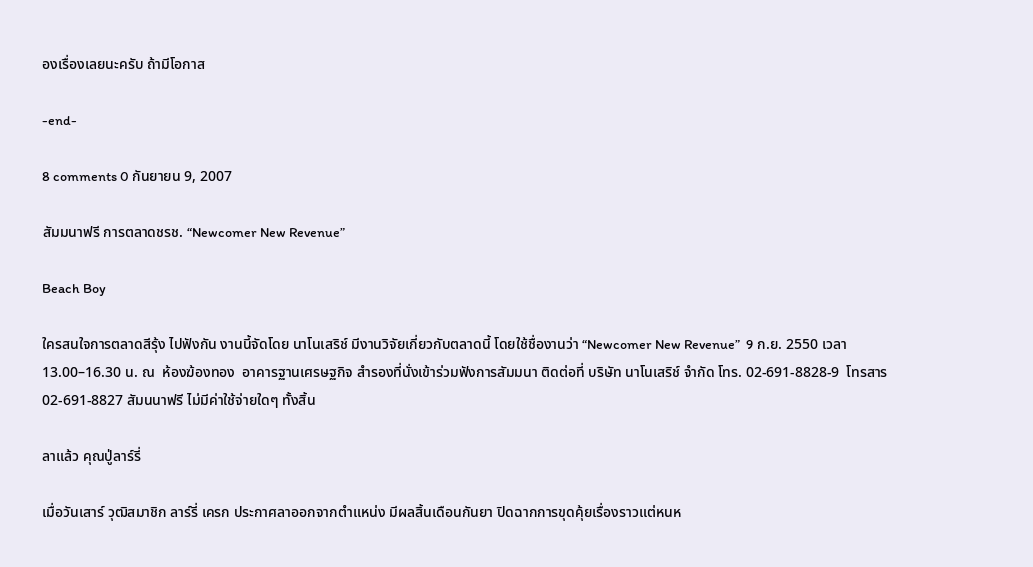องเรื่องเลยนะครับ ถ้ามีโอกาส

-end-

8 comments 0 กันยายน 9, 2007

สัมมนาฟรี การตลาดชรช. “Newcomer New Revenue”

Beach Boy

ใครสนใจการตลาดสีรุ้ง ไปฟังกัน งานนี้จัดโดย นาโนเสริช์ มีงานวิจัยเกี่ยวกับตลาดนี้ โดยใช้ชื่องานว่า “Newcomer New Revenue”  9 ก.ย. 2550 เวลา 13.00–16.30 น. ณ  ห้องฆ้องทอง  อาคารฐานเศรษฐกิจ สำรองที่นั่งเข้าร่วมฟังการสัมมนา ติดต่อที่ บริษัท นาโนเสริช์ จำกัด โทร. 02-691-8828-9  โทรสาร 02-691-8827 สัมนนาฟรี ไม่มีค่าใช้จ่ายใดๆ ทั้งสิ้น

ลาแล้ว คุณปู่ลาร์รี่

เมื่อวันเสาร์ วุฒิสมาชิก ลาร์รี่ เครก ประกาศลาออกจากตำแหน่ง มีผลสิ้นเดือนกันยา ปิดฉากการขุดคุ้ยเรื่องราวแต่หนห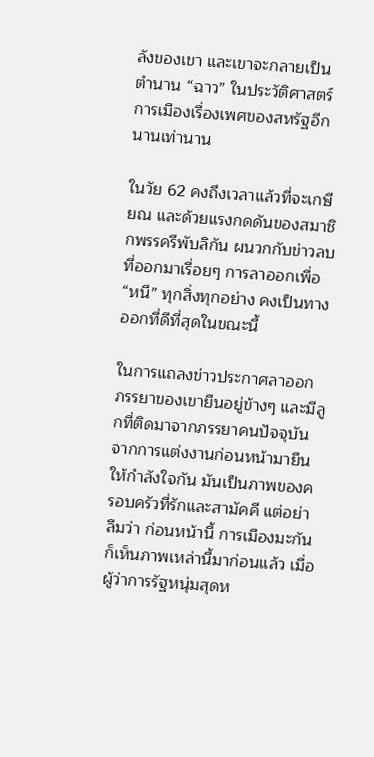ลังของเขา และเขาจะกลายเป็นตำนาน “ฉาว” ในประวัติศาสตร์การเมืองเรื่องเพศของสหรัฐอีกนานเท่านาน

ในวัย 62 คงถึงเวลาแล้วที่จะเกษียณ และด้วยแรงกดดันของสมาชิกพรรครีพับลิกัน ผนวกกับข่าวลบที่ออกมาเรื่อยๆ การลาออกเพื่อ “หนี” ทุกสิ่งทุกอย่าง คงเป็นทางออกที่ดีที่สุดในขณะนี้

ในการแถลงข่าวประกาศลาออก ภรรยาของเขายืนอยู่ข้างๆ และมีลูกที่ติดมาจากภรรยาคนปัจจุบันจากการแต่งงานก่อนหน้ามายืนให้กำลังใจกัน มันเป็นภาพของครอบครัวที่รักและสามัคคี แต่อย่าลืมว่า ก่อนหน้านี้ การเมืองมะกันก็เห็นภาพเหล่านี้มาก่อนแล้ว เมื่อผู้ว่าการรัฐหนุ่มสุดห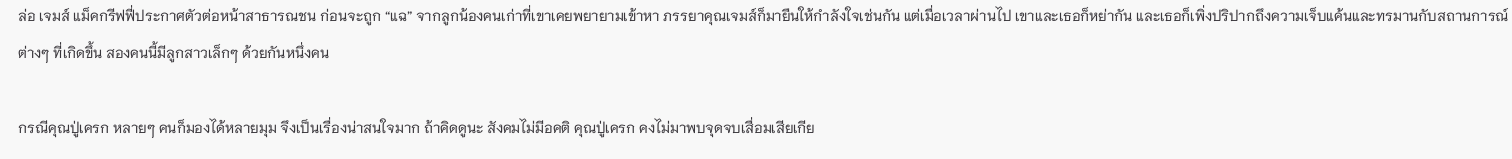ล่อ เจมส์ แม็คกรีฟฟี่ประกาศตัวต่อหน้าสาธารณชน ก่อนจะถูก “แฉ” จากลูกน้องคนเก่าที่เขาเคยพยายามเข้าหา ภรรยาคุณเจมส์ก็มายืนให้กำลังใจเช่นกัน แต่เมื่อเวลาผ่านไป เขาและเธอก็หย่ากัน และเธอก็เพิ่งปริปากถึงความเจ็บแค้นและทรมานกับสถานการณ์ต่างๆ ที่เกิดขึ้น สองคนนี้มีลูกสาวเล็กๆ ด้วยกันหนึ่งคน

กรณีคุณปู่เครก หลายๆ คนก็มองได้หลายมุม จึงเป็นเรื่องน่าสนใจมาก ถ้าคิดดูนะ สังคมไม่มีอคติ คุณปู่เครก คงไม่มาพบจุดจบเสื่อมเสียเกีย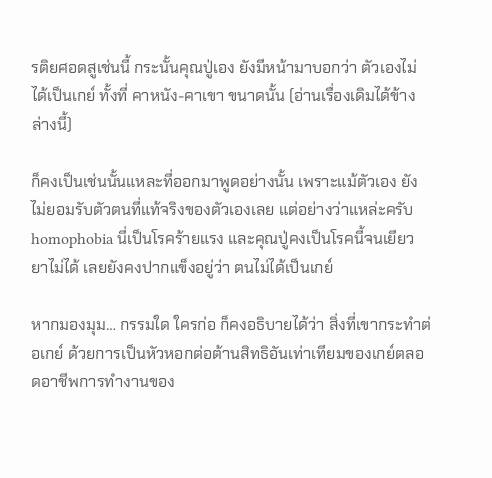รติยศอดสูเช่นนี้ กระนั้นคุณปู่เอง ยังมีหน้ามาบอกว่า ตัวเองไม่ได้เป็นเกย์ ทั้งที่ คาหนัง-คาเขา ขนาดนั้น (อ่านเรื่องเดิมได้ข้างล่างนี้)

ก็คงเป็นเช่นนั้นแหละที่ออกมาพูดอย่างนั้น เพราะแม้ตัวเอง ยังไม่ยอมรับตัวตนที่แท้จริงของตัวเองเลย แต่อย่างว่าแหล่ะครับ homophobia นี่เป็นโรคร้ายแรง และคุณปู่คงเป็นโรคนี้จนเยียวยาไม่ได้ เลยยังคงปากแข็งอยู่ว่า ตนไม่ได้เป็นเกย์

หากมองมุม… กรรมใด ใครก่อ ก็คงอธิบายได้ว่า สิ่งที่เขากระทำต่อเกย์ ด้วยการเป็นหัวหอกต่อต้านสิทธิอันเท่าเทียมของเกย์ตลอดอาชีพการทำงานของ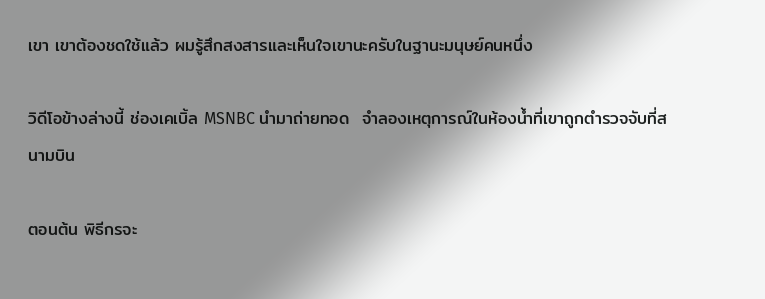เขา เขาต้องชดใช้แล้ว ผมรู้สึกสงสารและเห็นใจเขานะครับในฐานะมนุษย์คนหนึ่ง

วิดีโอข้างล่างนี้ ช่องเคเบิ้ล MSNBC นำมาถ่ายทอด  จำลองเหตุการณ์ในห้องน้ำที่เขาถูกตำรวจจับที่สนามบิน

ตอนต้น พิธีกรจะ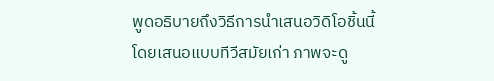พูดอธิบายถึงวิธีการนำเสนอวิดิโอชิ้นนี้ โดยเสนอแบบทีวีสมัยเก่า ภาพจะดู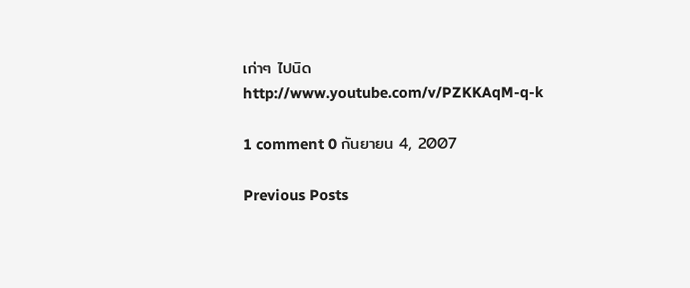เก่าๆ ไปนิด
http://www.youtube.com/v/PZKKAqM-q-k

1 comment 0 กันยายน 4, 2007

Previous Posts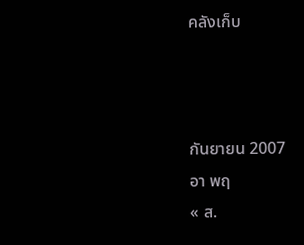คลังเก็บ



กันยายน 2007
อา พฤ
« ส.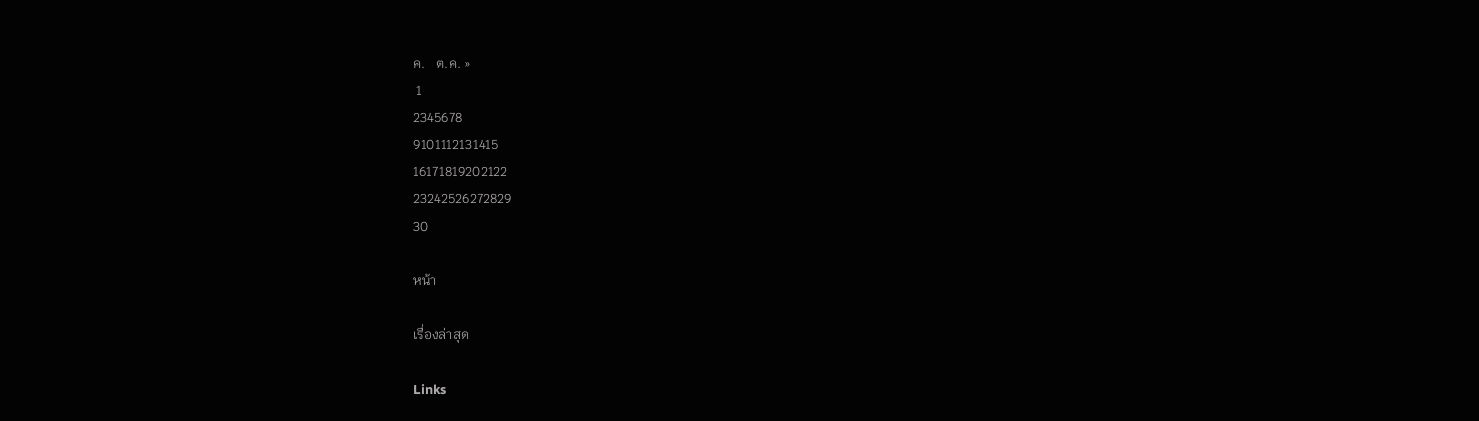ค.   ต.ค. »
 1
2345678
9101112131415
16171819202122
23242526272829
30

หน้า

เรื่องล่าสุด

Links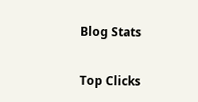Blog Stats

Top Clicks